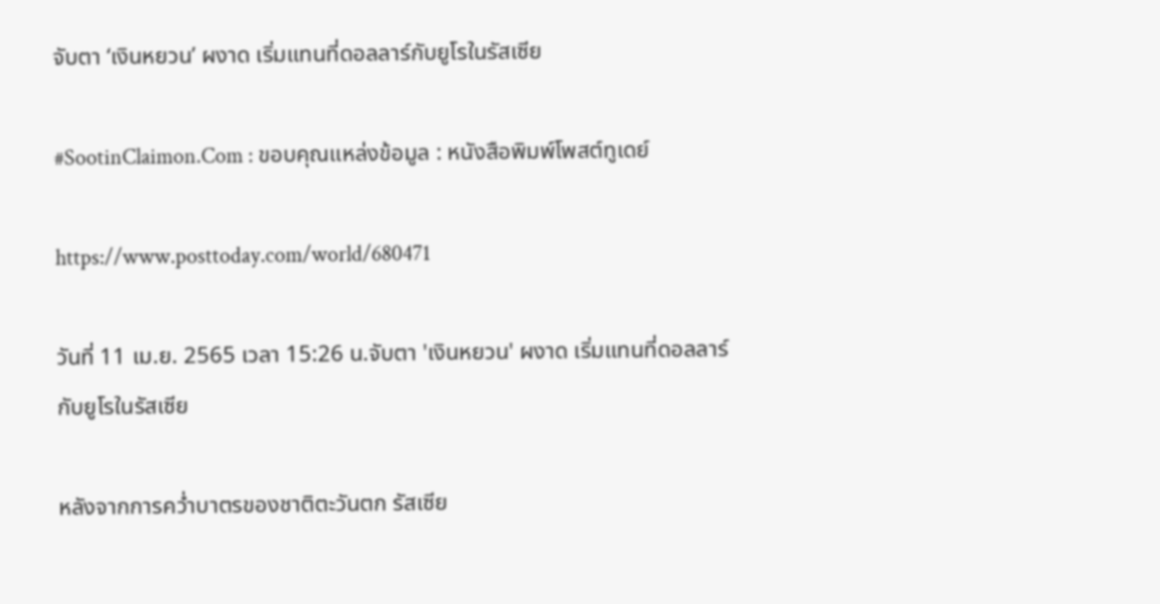จับตา ‘เงินหยวน’ ผงาด เริ่มแทนที่ดอลลาร์กับยูโรในรัสเซีย

#SootinClaimon.Com : ขอบคุณแหล่งข้อมูล : หนังสือพิมพ์โพสต์ทูเดย์

https://www.posttoday.com/world/680471

วันที่ 11 เม.ย. 2565 เวลา 15:26 น.จับตา 'เงินหยวน' ผงาด เริ่มแทนที่ดอลลาร์กับยูโรในรัสเซีย

หลังจากการคว่ำบาตรของชาติตะวันตก รัสเซีย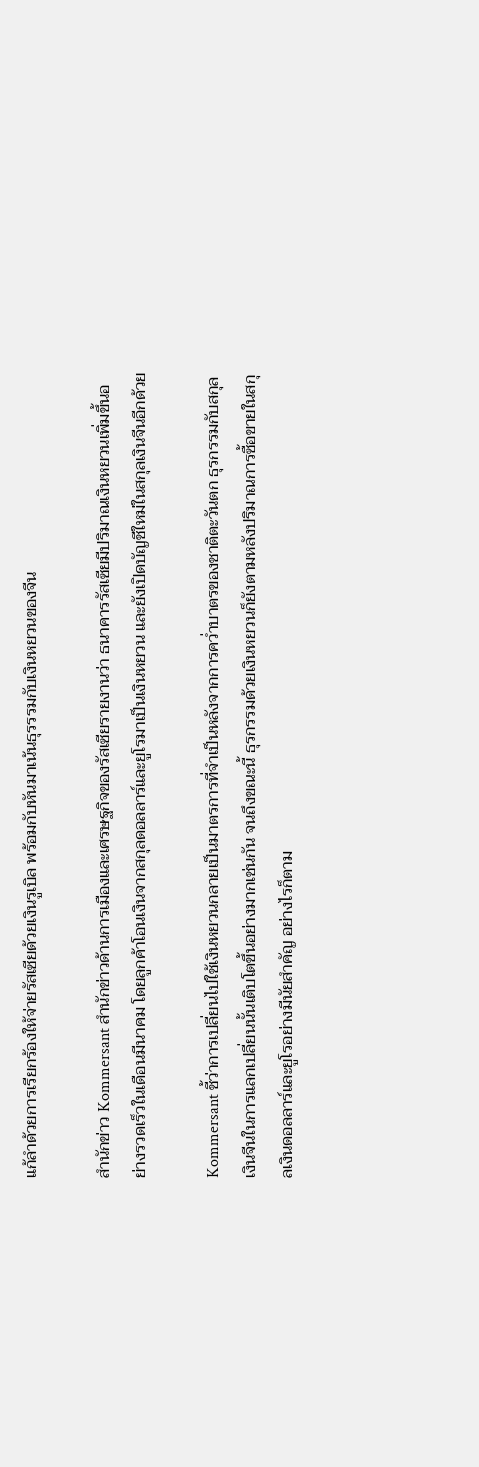แก้ลำด้วยการเรียกร้องให้จ่ายรัสเซียด้วยเงินรูเบิล พร้อมกับหันมาเน้นธุรรรมกับเงินหยวนของจีน

สำนักข่าว Kommersant สำนักข่าวด้านการเมืองและเศรษฐกิจของรัสเซียรายงานว่า ธนาคารรัสเซียมีปริมาณเงินหยวนเพิ่มขึ้นอย่างรวดเร็วในเดือนมีนาคม โดยลูกค้าโอนเงินจากสกุลดอลลาร์และยูโรมาเป็นเงินหยวน และยังเปิดบัญชีใหม่ในสกุลเงินจีนอีกด้วย

Kommersant ชี้ว่าการเปลี่ยนไปใช้เงินหยวนกลายเป็นมาตรการที่จำเป็นหลังจากการคว่ำบาตรของชาติตะวันตก ธุรกรรมกับสกุลเงินจีนในการแลกเปลี่ยนนั้นเติบโตขึ้นอย่างมากเช่นกัน จนถึงขณะนี้ ธุรกรรมด้วยเงินหยวนก็ยังตามหลังปริมาณการซื้อขายในสกุลเงินดอลลาร์และยูโรอย่างมีนัยสำคัญ อย่างไรก็ตาม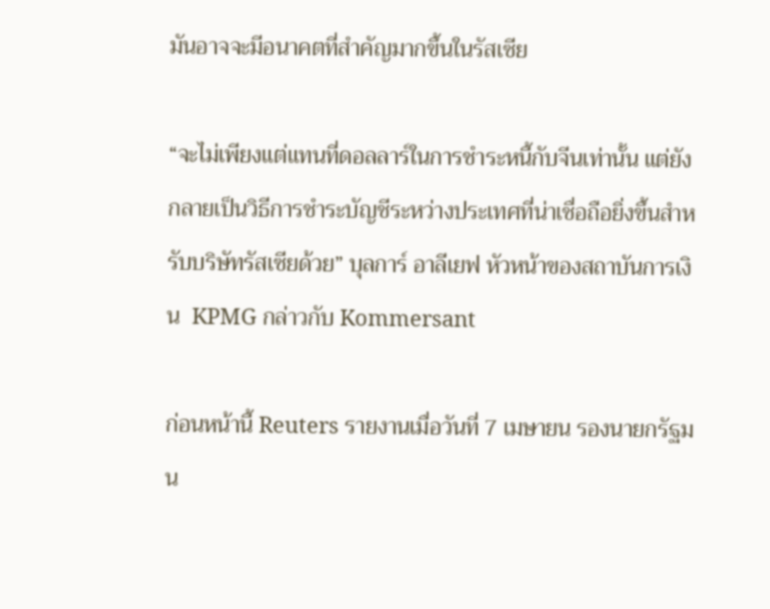มันอาจจะมีอนาคตที่สำคัญมากขึ้นในรัสเซีย

“จะไม่เพียงแต่แทนที่ดอลลาร์ในการชำระหนี้กับจีนเท่านั้น แต่ยังกลายเป็นวิธีการชำระบัญชีระหว่างประเทศที่น่าเชื่อถือยิ่งขึ้นสำหรับบริษัทรัสเซียด้วย” บุลการ์ อาลีเยฟ หัวหน้าของสถาบันการเงิน  KPMG กล่าวกับ Kommersant

ก่อนหน้านี้ Reuters รายงานเมื่อวันที่ 7 เมษายน รองนายกรัฐมน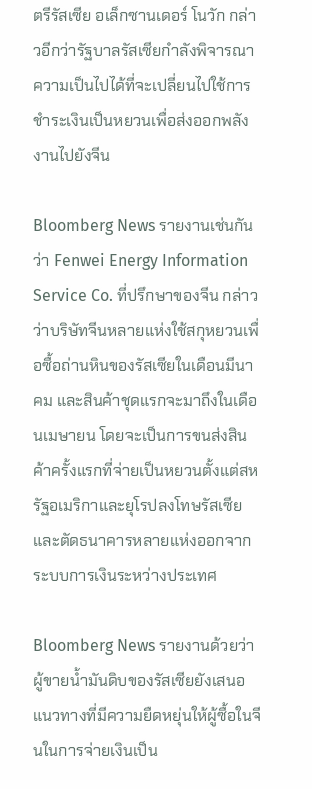ตรีรัสเซีย อเล็กซานเดอร์ โนวัก กล่าวอีกว่ารัฐบาลรัสเซียกำลังพิจารณาความเป็นไปได้ที่จะเปลี่ยนไปใช้การชำระเงินเป็นหยวนเพื่อส่งออกพลังงานไปยังจีน

Bloomberg News รายงานเช่นกันว่า Fenwei Energy Information Service Co. ที่ปรึกษาของจีน กล่าวว่าบริษัทจีนหลายแห่งใช้สกุหยวนเพื่อซื้อถ่านหินของรัสเซียในเดือนมีนาคม และสินค้าชุดแรกจะมาถึงในเดือนเมษายน โดยจะเป็นการขนส่งสินค้าครั้งแรกที่จ่ายเป็นหยวนตั้งแต่สหรัฐอเมริกาและยุโรปลงโทษรัสเซียและตัดธนาคารหลายแห่งออกจากระบบการเงินระหว่างประเทศ

Bloomberg News รายงานด้วยว่าผู้ขายน้ำมันดิบของรัสเซียยังเสนอแนวทางที่มีความยืดหยุ่นให้ผู้ซื้อในจีนในการจ่ายเงินเป็น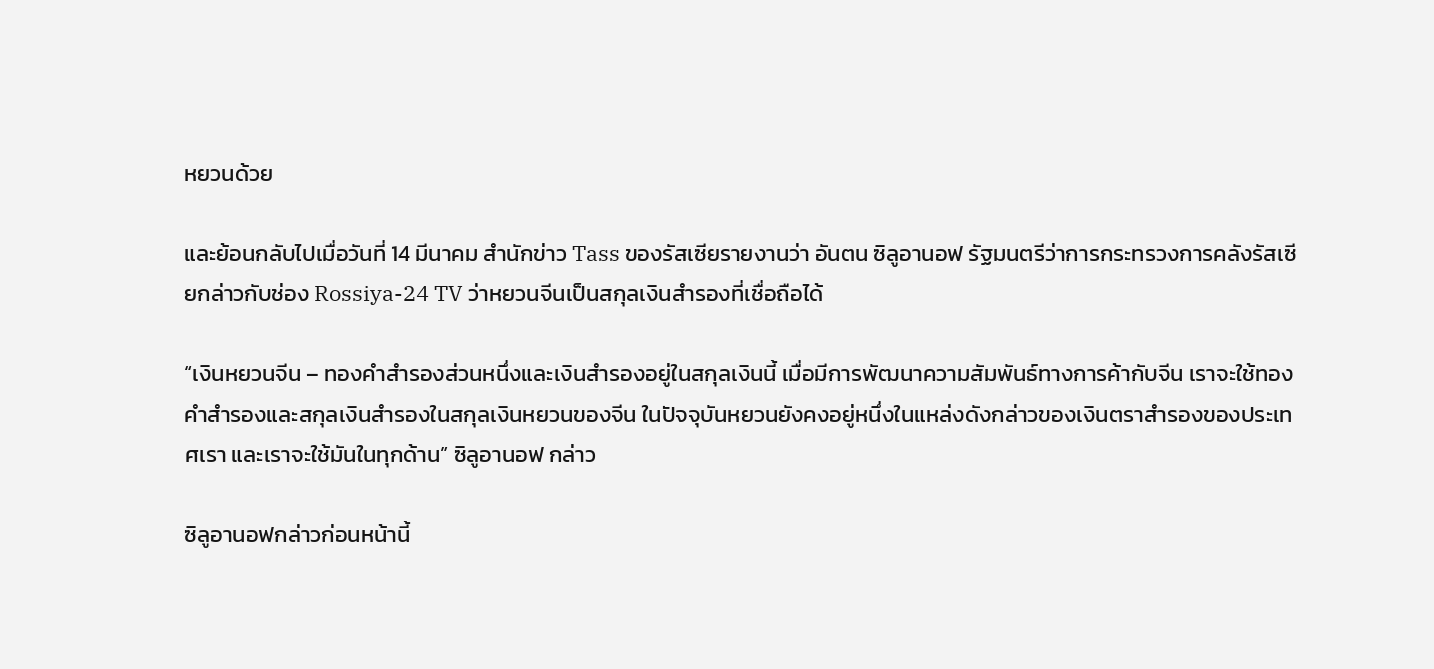หยวนด้วย

และย้อนกลับไปเมื่อวันที่ 14 มีนาคม สำนักข่าว Tass ของรัสเซียรายงานว่า อันตน ซิลูอานอฟ รัฐมนตรีว่าการกระทรวงการคลังรัสเซียกล่าวกับช่อง Rossiya-24 TV ว่าหยวนจีนเป็นสกุลเงินสำรองที่เชื่อถือได้

“เงินหยวนจีน – ทองคำสำรองส่วนหนึ่งและเงินสำรองอยู่ในสกุลเงินนี้ เมื่อมีการพัฒนาความสัมพันธ์ทางการค้ากับจีน เราจะใช้ทองคำสำรองและสกุลเงินสำรองในสกุลเงินหยวนของจีน ในปัจจุบันหยวนยังคงอยู่หนึ่งในแหล่งดังกล่าวของเงินตราสำรองของประเทศเรา และเราจะใช้มันในทุกด้าน” ซิลูอานอฟ กล่าว

ซิลูอานอฟกล่าวก่อนหน้านี้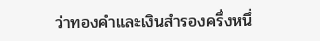ว่าทองคำและเงินสำรองครึ่งหนึ่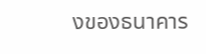งของธนาคาร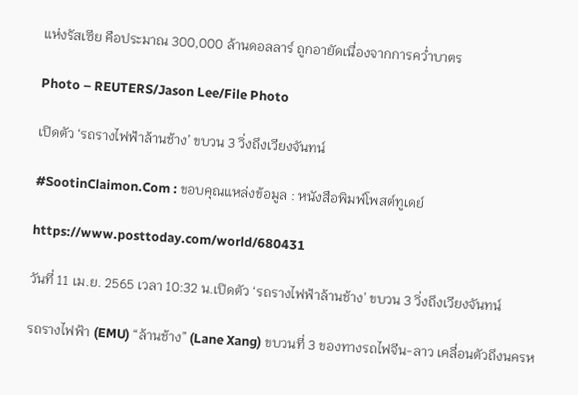แห่งรัสเซีย คือประมาณ 300,000 ล้านดอลลาร์ ถูกอายัดเนื่องจากการคว่ำบาตร

Photo – REUTERS/Jason Lee/File Photo

เปิดตัว ‘รถรางไฟฟ้าล้านช้าง’ ขบวน 3 วิ่งถึงเวียงจันทน์

#SootinClaimon.Com : ขอบคุณแหล่งข้อมูล : หนังสือพิมพ์โพสต์ทูเดย์

https://www.posttoday.com/world/680431

วันที่ 11 เม.ย. 2565 เวลา 10:32 น.เปิดตัว ‘รถรางไฟฟ้าล้านช้าง’ ขบวน 3 วิ่งถึงเวียงจันทน์

รถรางไฟฟ้า (EMU) “ล้านช้าง” (Lane Xang) ขบวนที่ 3 ของทางรถไฟจีน-ลาว เคลื่อนตัวถึงนครห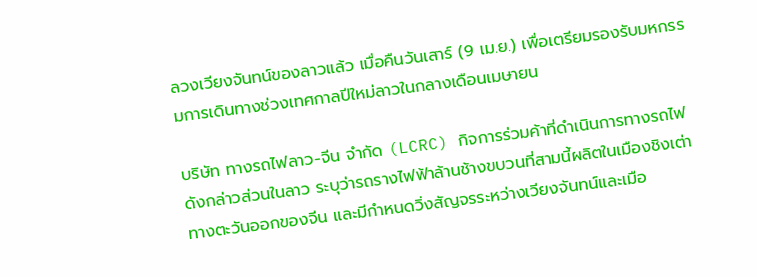ลวงเวียงจันทน์ของลาวแล้ว เมื่อคืนวันเสาร์ (9 เม.ย.) เพื่อเตรียมรองรับมหกรรมการเดินทางช่วงเทศกาลปีใหม่ลาวในกลางเดือนเมษายน

บริษัท ทางรถไฟลาว-จีน จำกัด (LCRC) กิจการร่วมค้าที่ดำเนินการทางรถไฟดังกล่าวส่วนในลาว ระบุว่ารถรางไฟฟ้าล้านช้างขบวนที่สามนี้ผลิตในเมืองชิงเต่าทางตะวันออกของจีน และมีกำหนดวิ่งสัญจรระหว่างเวียงจันทน์และเมือ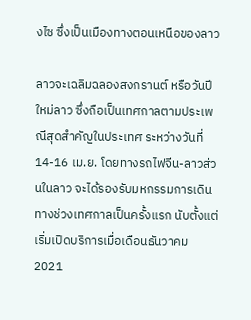งไซ ซึ่งเป็นเมืองทางตอนเหนือของลาว

ลาวจะเฉลิมฉลองสงกรานต์ หรือวันปีใหม่ลาว ซึ่งถือเป็นเทศกาลตามประเพณีสุดสำคัญในประเทศ ระหว่างวันที่ 14-16 เม.ย. โดยทางรถไฟจีน-ลาวส่วนในลาว จะได้รองรับมหกรรมการเดินทางช่วงเทศกาลเป็นครั้งแรก นับตั้งแต่เริ่มเปิดบริการเมื่อเดือนธันวาคม 2021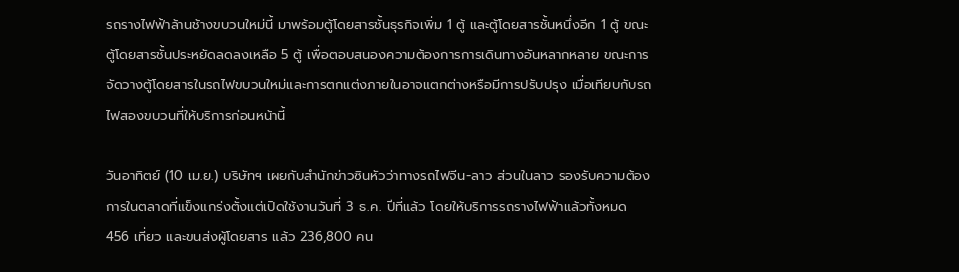รถรางไฟฟ้าล้านช้างขบวนใหม่นี้ มาพร้อมตู้โดยสารชั้นธุรกิจเพิ่ม 1 ตู้ และตู้โดยสารชั้นหนึ่งอีก 1 ตู้ ขณะตู้โดยสารชั้นประหยัดลดลงเหลือ 5 ตู้ เพื่อตอบสนองความต้องการการเดินทางอันหลากหลาย ขณะการจัดวางตู้โดยสารในรถไฟขบวนใหม่และการตกแต่งภายในอาจแตกต่างหรือมีการปรับปรุง เมื่อเทียบกับรถไฟสองขบวนที่ให้บริการก่อนหน้านี้

วันอาทิตย์ (10 เม.ย.) บริษัทฯ เผยกับสำนักข่าวซินหัวว่าทางรถไฟจีน-ลาว ส่วนในลาว รองรับความต้องการในตลาดที่แข็งแกร่งตั้งแต่เปิดใช้งานวันที่ 3 ธ.ค. ปีที่แล้ว โดยให้บริการรถรางไฟฟ้าแล้วทั้งหมด 456 เที่ยว และขนส่งผู้โดยสาร แล้ว 236,800 คน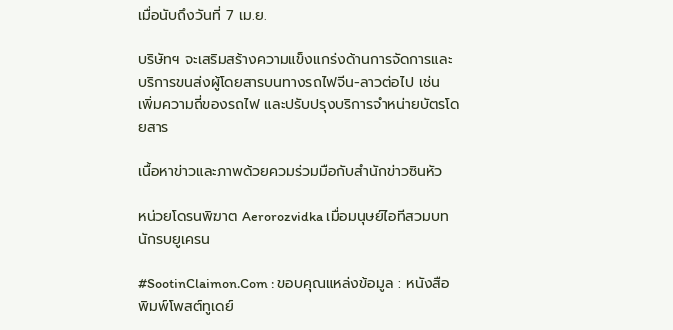เมื่อนับถึงวันที่ 7 เม.ย.

บริษัทฯ จะเสริมสร้างความแข็งแกร่งด้านการจัดการและบริการขนส่งผู้โดยสารบนทางรถไฟจีน-ลาวต่อไป เช่น เพิ่มความถี่ของรถไฟ และปรับปรุงบริการจำหน่ายบัตรโดยสาร

เนื้อหาข่าวและภาพด้วยควมร่วมมือกับสำนักข่าวซินหัว

หน่วยโดรนพิฆาต Aerorozvidka เมื่อมนุษย์ไอทีสวมบทนักรบยูเครน

#SootinClaimon.Com : ขอบคุณแหล่งข้อมูล : หนังสือพิมพ์โพสต์ทูเดย์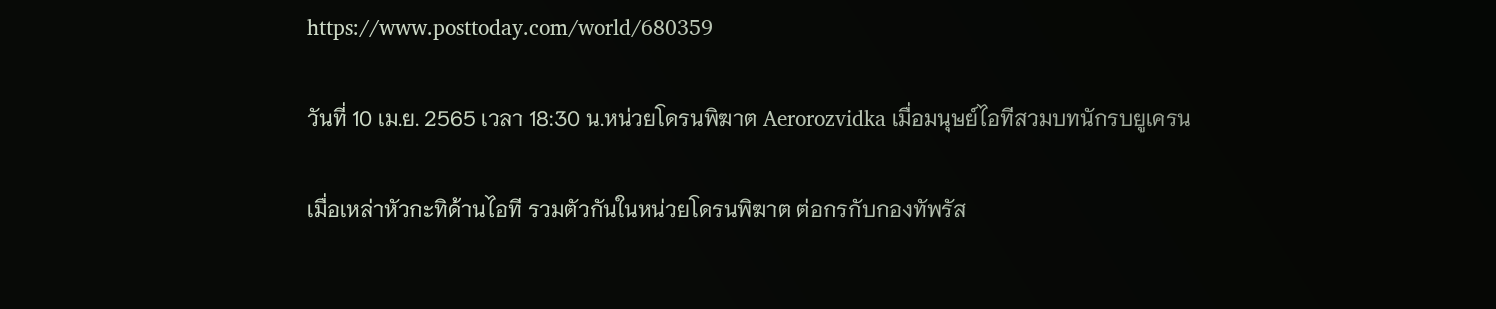https://www.posttoday.com/world/680359

วันที่ 10 เม.ย. 2565 เวลา 18:30 น.หน่วยโดรนพิฆาต Aerorozvidka เมื่อมนุษย์ไอทีสวมบทนักรบยูเครน

เมื่อเหล่าหัวกะทิด้านไอที รวมตัวกันในหน่วยโดรนพิฆาต ต่อกรกับกองทัพรัส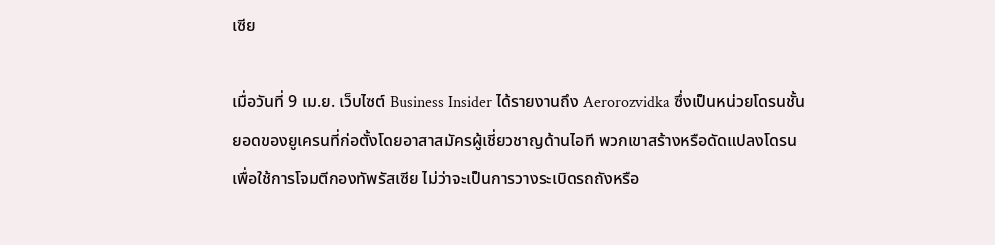เซีย

เมื่อวันที่ 9 เม.ย. เว็บไซต์ Business Insider ได้รายงานถึง Aerorozvidka ซึ่งเป็นหน่วยโดรนชั้นยอดของยูเครนที่ก่อตั้งโดยอาสาสมัครผู้เชี่ยวชาญด้านไอที พวกเขาสร้างหรือดัดแปลงโดรนเพื่อใช้การโจมตีกองทัพรัสเซีย ไม่ว่าจะเป็นการวางระเบิดรถถังหรือ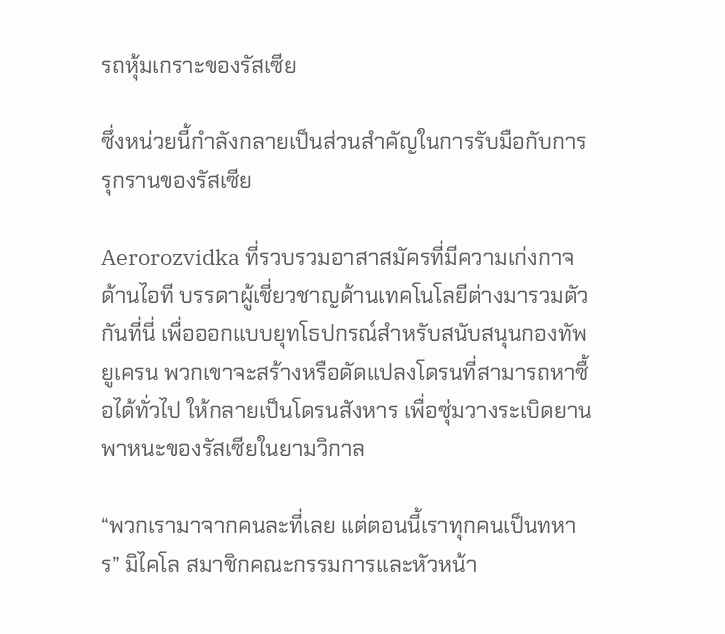รถหุ้มเกราะของรัสเซีย

ซึ่งหน่วยนี้กำลังกลายเป็นส่วนสำคัญในการรับมือกับการรุกรานของรัสเซีย

Aerorozvidka ที่รวบรวมอาสาสมัครที่มีความเก่งกาจด้านไอที บรรดาผู้เชี่ยวชาญด้านเทคโนโลยีต่างมารวมตัวกันที่นี่ เพื่อออกแบบยุทโธปกรณ์สำหรับสนับสนุนกองทัพยูเครน พวกเขาจะสร้างหรือดัดแปลงโดรนที่สามารถหาซื้อได้ทั่วไป ให้กลายเป็นโดรนสังหาร เพื่อซุ่มวางระเบิดยานพาหนะของรัสเซียในยามวิกาล

“พวกเรามาจากคนละที่เลย แต่ตอนนี้เราทุกคนเป็นทหาร” มิไคโล สมาชิกคณะกรรมการและหัวหน้า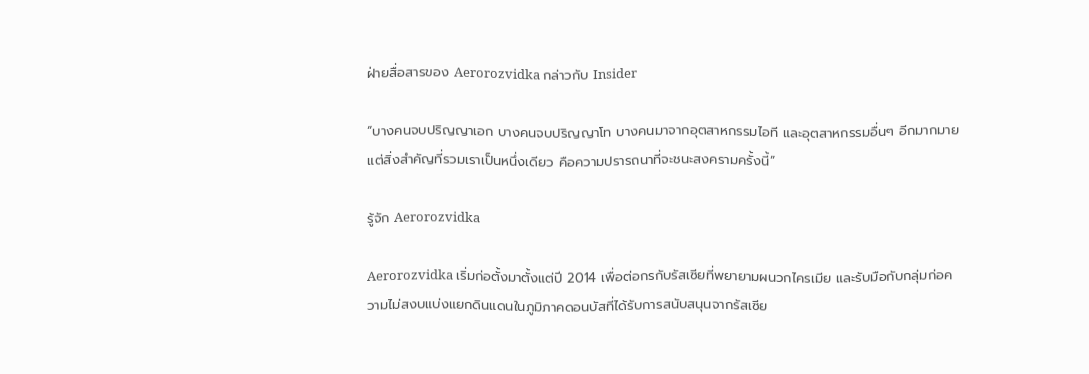ฝ่ายสื่อสารของ Aerorozvidka กล่าวกับ Insider

“บางคนจบปริญญาเอก บางคนจบปริญญาโท บางคนมาจากอุตสาหกรรมไอที และอุตสาหกรรมอื่นๆ อีกมากมาย แต่สิ่งสำคัญที่รวมเราเป็นหนึ่งเดียว คือความปรารถนาที่จะชนะสงครามครั้งนี้”

รู้จัก Aerorozvidka

Aerorozvidka เริ่มก่อตั้งมาตั้งแต่ปี 2014 เพื่อต่อกรกับรัสเซียที่พยายามผนวกไครเมีย และรับมือกับกลุ่มก่อความไม่สงบแบ่งแยกดินแดนในภูมิภาคดอนบัสที่ได้รับการสนับสนุนจากรัสเซีย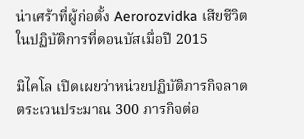น่าเศร้าที่ผู้ก่อตั้ง Aerorozvidka เสียชีวิตในปฏิบัติการที่ดอนบัสเมื่อปี 2015

มิไคโล เปิดเผยว่าหน่วยปฏิบัติภารกิจลาดตระเวนประมาณ 300 ภารกิจต่อ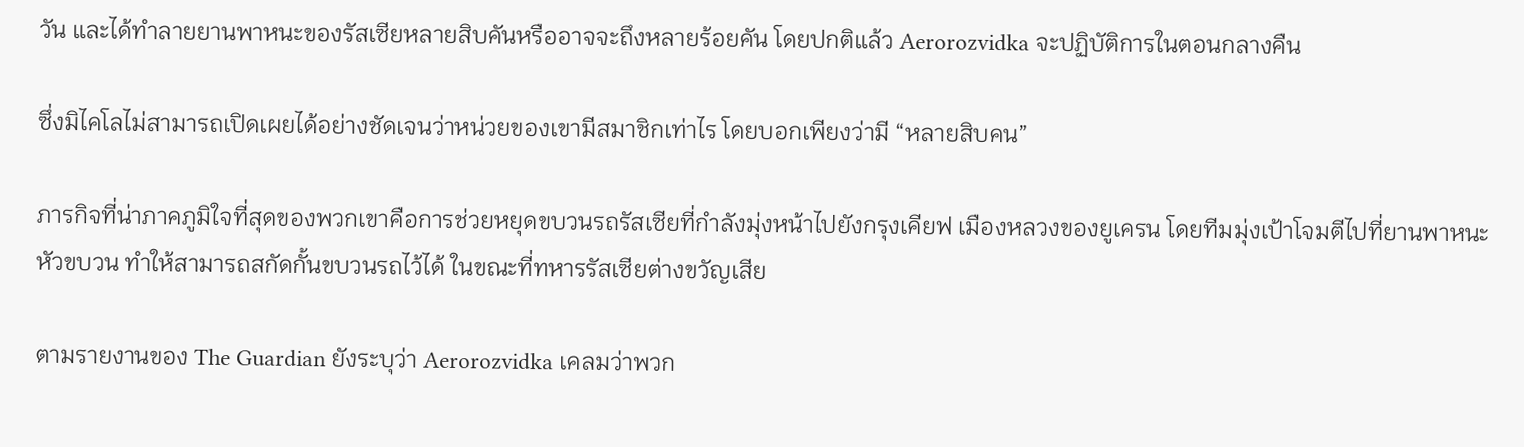วัน และได้ทำลายยานพาหนะของรัสเซียหลายสิบคันหรืออาจจะถึงหลายร้อยคัน โดยปกติแล้ว Aerorozvidka จะปฏิบัติการในตอนกลางคืน

ซึ่งมิไคโลไม่สามารถเปิดเผยได้อย่างชัดเจนว่าหน่วยของเขามีสมาชิกเท่าไร โดยบอกเพียงว่ามี “หลายสิบคน”

ภารกิจที่น่าภาคภูมิใจที่สุดของพวกเขาคือการช่วยหยุดขบวนรถรัสเซียที่กำลังมุ่งหน้าไปยังกรุงเคียฟ เมืองหลวงของยูเครน โดยทีมมุ่งเป้าโจมตีไปที่ยานพาหนะหัวขบวน ทำให้สามารถสกัดกั้นขบวนรถไว้ได้ ในขณะที่ทหารรัสเซียต่างขวัญเสีย

ตามรายงานของ The Guardian ยังระบุว่า Aerorozvidka เคลมว่าพวก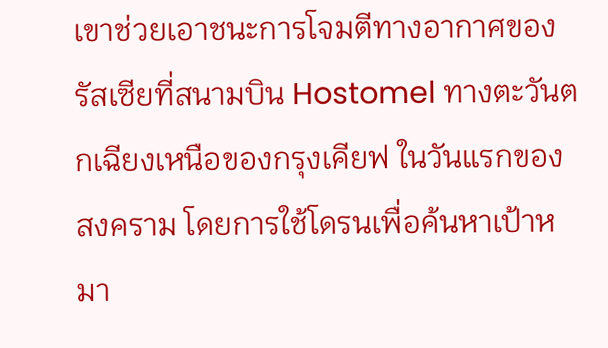เขาช่วยเอาชนะการโจมตีทางอากาศของรัสเซียที่สนามบิน Hostomel ทางตะวันตกเฉียงเหนือของกรุงเคียฟ ในวันแรกของสงคราม โดยการใช้โดรนเพื่อค้นหาเป้าหมา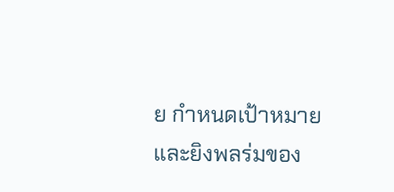ย กำหนดเป้าหมาย และยิงพลร่มของ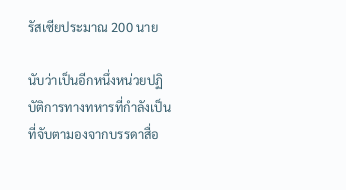รัสเซียประมาณ 200 นาย

นับว่าเป็นอีกหนึ่งหน่วยปฏิบัติการทางทหารที่กำลังเป็นที่จับตามองจากบรรดาสื่อ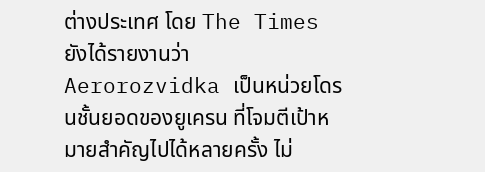ต่างประเทศ โดย The Times ยังได้รายงานว่า Aerorozvidka เป็นหน่วยโดรนชั้นยอดของยูเครน ที่โจมตีเป้าหมายสำคัญไปได้หลายครั้ง ไม่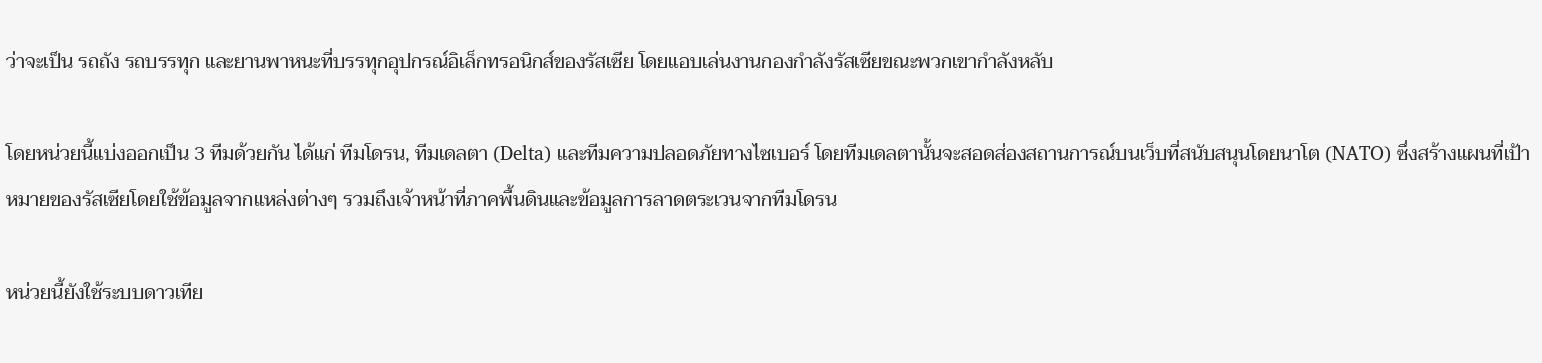ว่าจะเป็น รถถัง รถบรรทุก และยานพาหนะที่บรรทุกอุปกรณ์อิเล็กทรอนิกส์ของรัสเซีย โดยแอบเล่นงานกองกำลังรัสเซียขณะพวกเขากำลังหลับ

โดยหน่วยนี้แบ่งออกเป็น 3 ทีมด้วยกัน ได้แก่ ทีมโดรน, ทีมเดลตา (Delta) และทีมความปลอดภัยทางไซเบอร์ โดยทีมเดลตานั้นจะสอดส่องสถานการณ์บนเว็บที่สนับสนุนโดยนาโต (NATO) ซึ่งสร้างแผนที่เป้าหมายของรัสเซียโดยใช้ข้อมูลจากแหล่งต่างๆ รวมถึงเจ้าหน้าที่ภาคพื้นดินและข้อมูลการลาดตระเวนจากทีมโดรน

หน่วยนี้ยังใช้ระบบดาวเทีย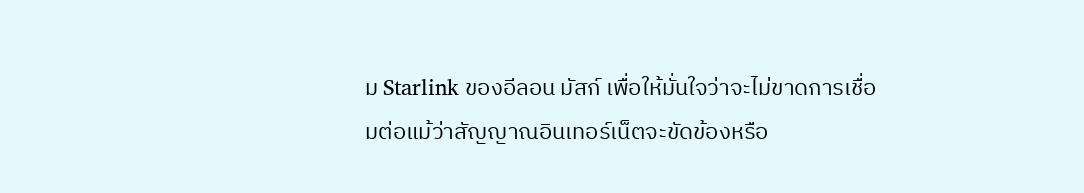ม Starlink ของอีลอน มัสก์ เพื่อให้มั่นใจว่าจะไม่ขาดการเชื่อมต่อแม้ว่าสัญญาณอินเทอร์เน็ตจะขัดข้องหรือ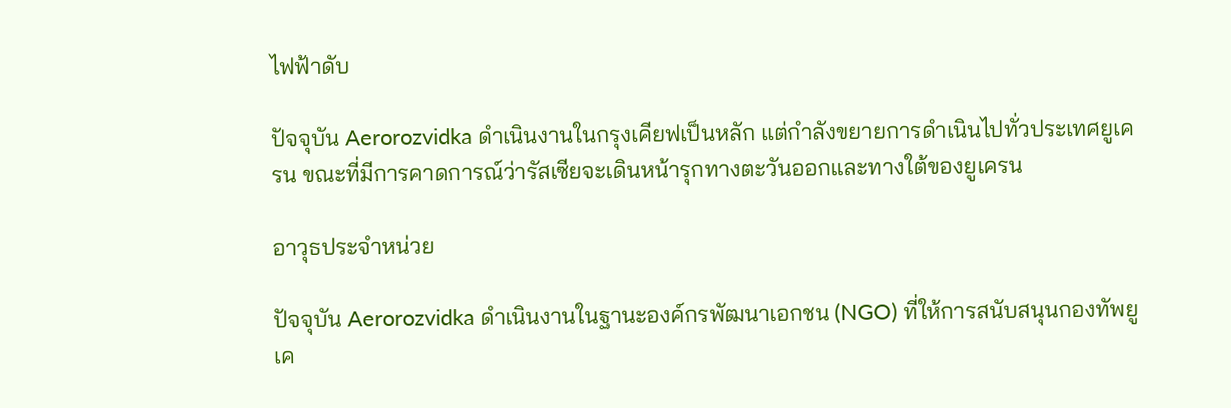ไฟฟ้าดับ

ปัจจุบัน Aerorozvidka ดำเนินงานในกรุงเคียฟเป็นหลัก แต่กำลังขยายการดำเนินไปทั่วประเทศยูเครน ขณะที่มีการคาดการณ์ว่ารัสเซียจะเดินหน้ารุกทางตะวันออกและทางใต้ของยูเครน

อาวุธประจำหน่วย

ปัจจุบัน Aerorozvidka ดำเนินงานในฐานะองค์กรพัฒนาเอกชน (NGO) ที่ให้การสนับสนุนกองทัพยูเค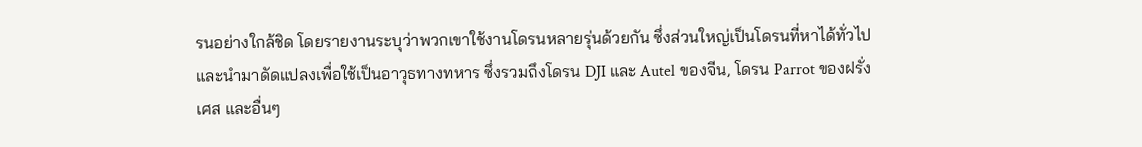รนอย่างใกล้ชิด โดยรายงานระบุว่าพวกเขาใช้งานโดรนหลายรุ่นด้วยกัน ซึ่งส่วนใหญ่เป็นโดรนที่หาได้ทั่วไป และนำมาดัดแปลงเพื่อใช้เป็นอาวุธทางทหาร ซึ่งรวมถึงโดรน DJI และ Autel ของจีน, โดรน Parrot ของฝรั่งเศส และอื่นๆ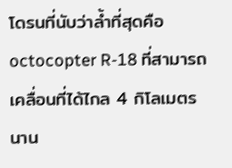โดรนที่นับว่าล้ำที่สุดคือ octocopter R-18 ที่สามารถเคลื่อนที่ได้ไกล 4 กิโลเมตร นาน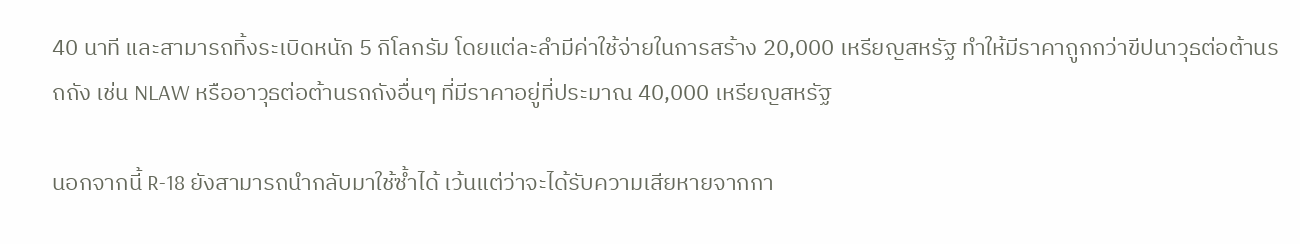40 นาที และสามารถทิ้งระเบิดหนัก 5 กิโลกรัม โดยแต่ละลำมีค่าใช้จ่ายในการสร้าง 20,000 เหรียญสหรัฐ ทำให้มีราคาถูกกว่าขีปนาวุธต่อต้านรถถัง เช่น NLAW หรืออาวุธต่อต้านรถถังอื่นๆ ที่มีราคาอยู่ที่ประมาณ 40,000 เหรียญสหรัฐ

นอกจากนี้ R-18 ยังสามารถนำกลับมาใช้ซ้ำได้ เว้นแต่ว่าจะได้รับความเสียหายจากกา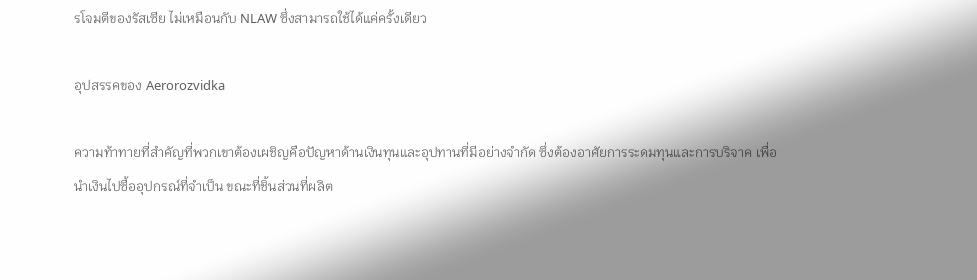รโจมตีของรัสเซีย ไม่เหมือนกับ NLAW ซึ่งสามารถใช้ได้แค่ครั้งเดียว

อุปสรรคของ Aerorozvidka

ความท้าทายที่สำคัญที่พวกเขาต้องเผชิญคือปัญหาด้านเงินทุนและอุปทานที่มีอย่างจำกัด ซึ่งต้องอาศัยการระดมทุนและการบริจาค เพื่อนำเงินไปซื้ออุปกรณ์ที่จำเป็น ขณะที่ชิ้นส่วนที่ผลิต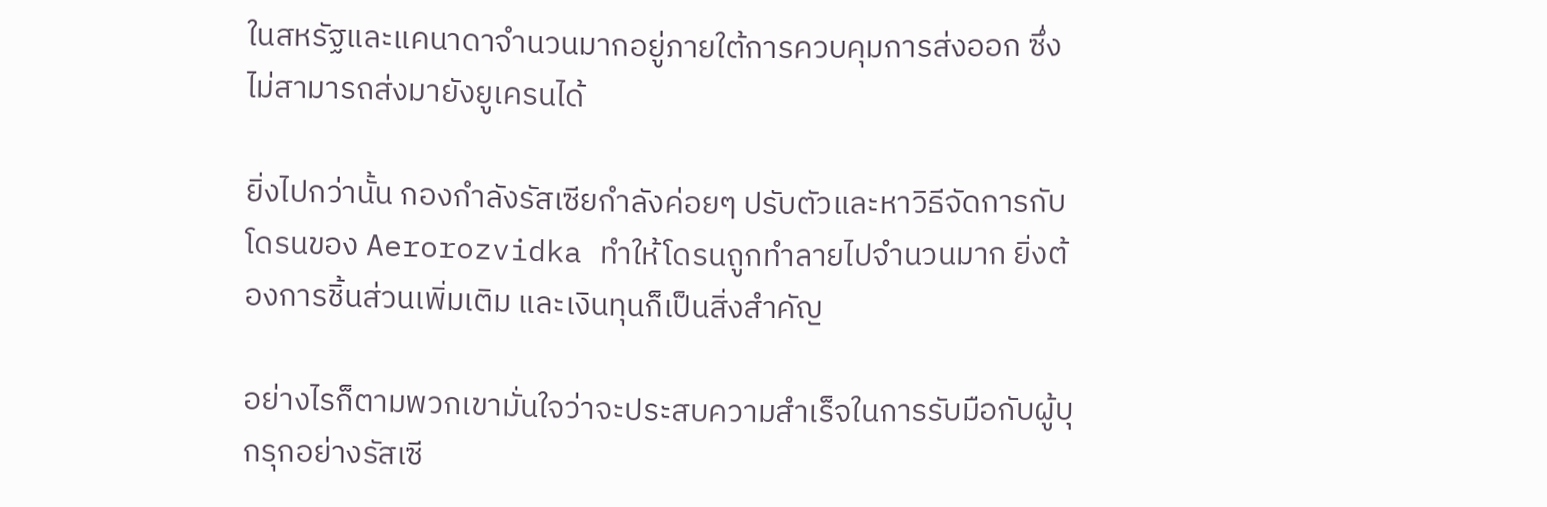ในสหรัฐและแคนาดาจำนวนมากอยู่ภายใต้การควบคุมการส่งออก ซึ่งไม่สามารถส่งมายังยูเครนได้

ยิ่งไปกว่านั้น กองกำลังรัสเซียกำลังค่อยๆ ปรับตัวและหาวิธีจัดการกับโดรนของ Aerorozvidka ทำให้โดรนถูกทำลายไปจำนวนมาก ยิ่งต้องการชิ้นส่วนเพิ่มเติม และเงินทุนก็เป็นสิ่งสำคัญ

อย่างไรก็ตามพวกเขามั่นใจว่าจะประสบความสำเร็จในการรับมือกับผู้บุกรุกอย่างรัสเซี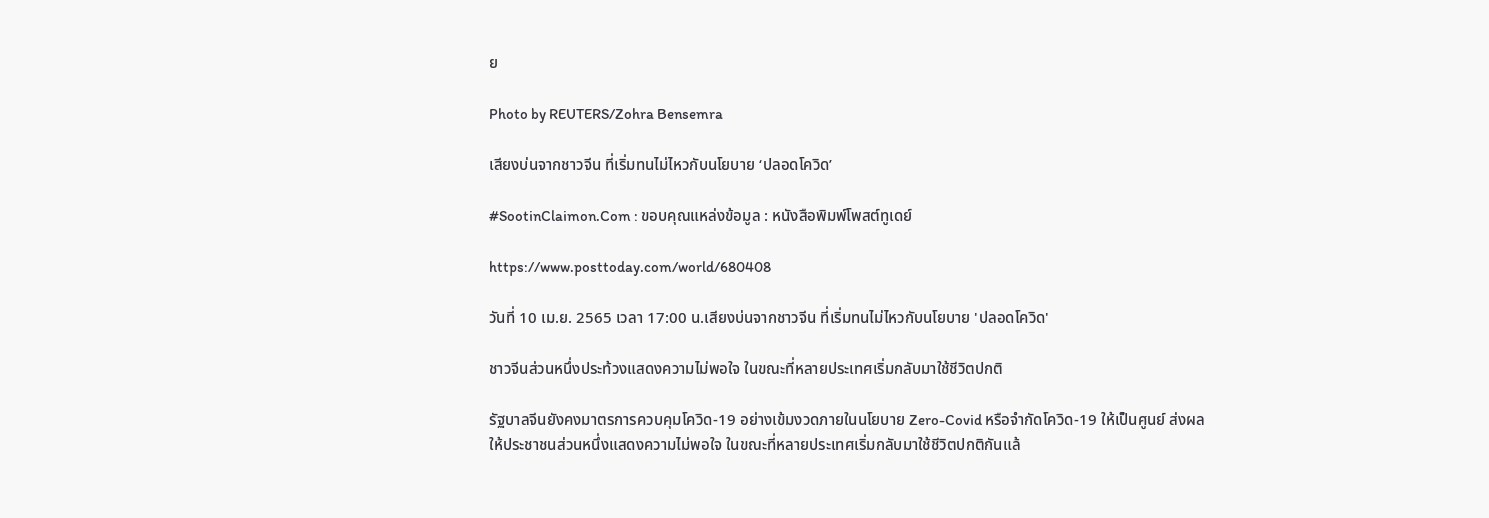ย

Photo by REUTERS/Zohra Bensemra

เสียงบ่นจากชาวจีน ที่เริ่มทนไม่ไหวกับนโยบาย ‘ปลอดโควิด’

#SootinClaimon.Com : ขอบคุณแหล่งข้อมูล : หนังสือพิมพ์โพสต์ทูเดย์

https://www.posttoday.com/world/680408

วันที่ 10 เม.ย. 2565 เวลา 17:00 น.เสียงบ่นจากชาวจีน ที่เริ่มทนไม่ไหวกับนโยบาย 'ปลอดโควิด'

ชาวจีนส่วนหนึ่งประท้วงแสดงความไม่พอใจ ในขณะที่หลายประเทศเริ่มกลับมาใช้ชีวิตปกติ

รัฐบาลจีนยังคงมาตรการควบคุมโควิด-19 อย่างเข้มงวดภายในนโยบาย Zero-Covid หรือจำกัดโควิด-19 ให้เป็นศูนย์ ส่งผลให้ประชาชนส่วนหนึ่งแสดงความไม่พอใจ ในขณะที่หลายประเทศเริ่มกลับมาใช้ชีวิตปกติกันแล้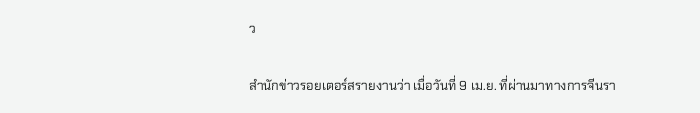ว

สำนักข่าวรอยเตอร์สรายงานว่า เมื่อวันที่ 9 เม.ย. ที่ผ่านมาทางการจีนรา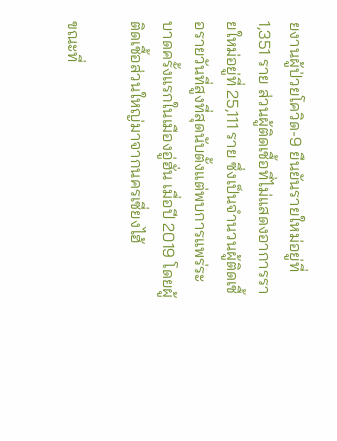ยงานผู้ป่วยโควิด-9 ยืนยันรายใหม่อยู่ที่ 1,351 ราย ส่วนผู้ติดเชื้อที่ไม่แสดงอาการรายใหม่อยู่ที่ 25,111 ราย ซึ่งเป็นจำนวนผู้ติดเชื้อรายวันที่สูงที่สุดนับตั้งแต่พบการแพร่ระบาดครั้งแรกในเมืองอู่ฮั่น เมื่อปี 2019 โดยผู้ติดเชื้อส่วนใหญ่มาจากนครเซี่ยงไฮ้

ขณะที่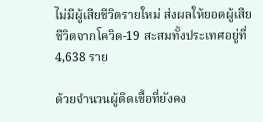ไม่มีผู้เสียชีวิตรายใหม่ ส่งผลให้ยอดผู้เสียชีวิตจากโควิด-19 สะสมทั้งประเทศอยู่ที่ 4,638 ราย

ด้วยจำนวนผู้ติดเชื้อที่ยังคง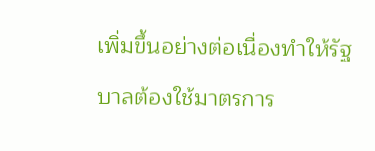เพิ่มขึ้นอย่างต่อเนื่องทำให้รัฐบาลต้องใช้มาตรการ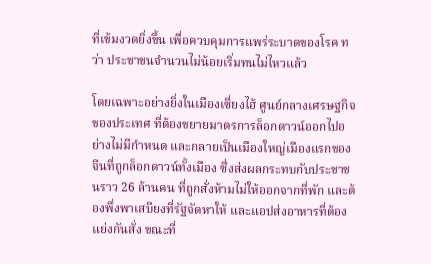ที่เข้มงวดยิ่งขึ้น เพื่อควบคุมการแพร่ระบาดของโรค ทว่า ประชาชนจำนวนไม่น้อยเริ่มทนไม่ไหวแล้ว

โดยเฉพาะอย่างยิ่งในเมืองเซี่ยงไฮ้ ศูนย์กลางเศรษฐกิจของประเทศ ที่ต้องขยายมาตรการล็อกดาวน์ออกไปอย่างไม่มีกำหนด และกลายเป็นเมืองใหญ่เมืองแรกของจีนที่ถูกล็อกดาวน์ทั้งเมือง ซึ่งส่งผลกระทบกับประชาชนราว 26 ล้านคน ที่ถูกสั่งห้ามไม่ให้ออกจากที่พัก และต้องพึ่งพาเสบียงที่รัฐจัดหาให้ และแอปส่งอาหารที่ต้องแย่งกันสั่ง ขณะที่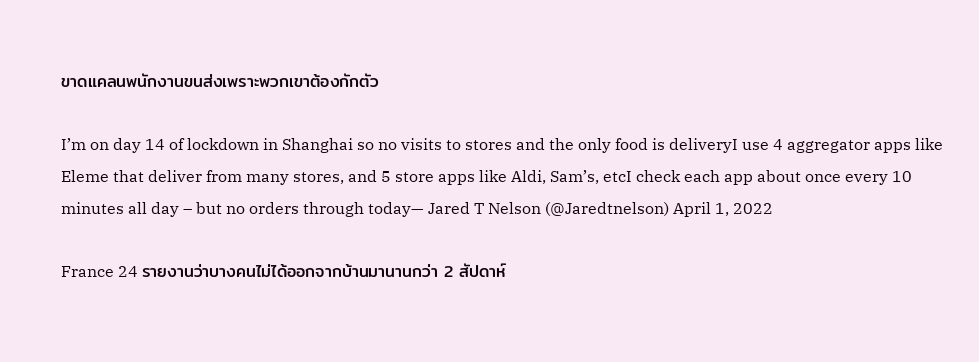ขาดแคลนพนักงานขนส่งเพราะพวกเขาต้องกักตัว

I’m on day 14 of lockdown in Shanghai so no visits to stores and the only food is deliveryI use 4 aggregator apps like Eleme that deliver from many stores, and 5 store apps like Aldi, Sam’s, etcI check each app about once every 10 minutes all day – but no orders through today— Jared T Nelson (@Jaredtnelson) April 1, 2022

France 24 รายงานว่าบางคนไม่ได้ออกจากบ้านมานานกว่า 2 สัปดาห์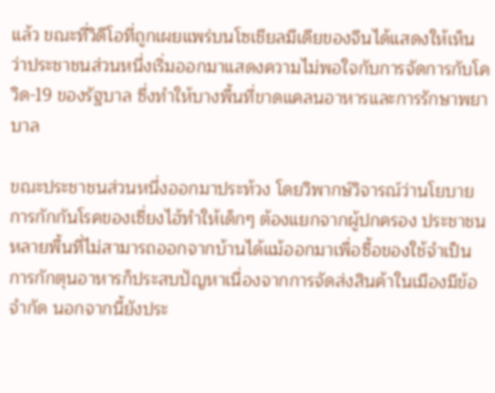แล้ว ขณะที่วิดีโอที่ถูกเผยแพร่บนโซเชียลมีเดียของจีนได้แสดงให้เห็นว่าประชาชนส่วนหนึ่งเริ่มออกมาแสดงความไม่พอใจกับการจัดการกับโควิด-19 ของรัฐบาล ซึ่งทำให้บางพื้นที่ขาดแคลนอาหารและการรักษาพยาบาล

ขณะประชาชนส่วนหนึ่งออกมาประท้วง โดยวิพากษ์วิจารณ์ว่านโยบายการกักกันโรคของเซี่ยงไฮ้ทำให้เด็กๆ ต้องแยกจากผู้ปกครอง ประชาชนหลายพื้นที่ไม่สามารถออกจากบ้านได้แม้ออกมาเพื่อซื้อของใช้จำเป็น การกักตุนอาหารก็ประสบปัญหาเนื่องจากการจัดส่งสินค้าในเมืองมีข้อจำกัด นอกจากนี้ยังประ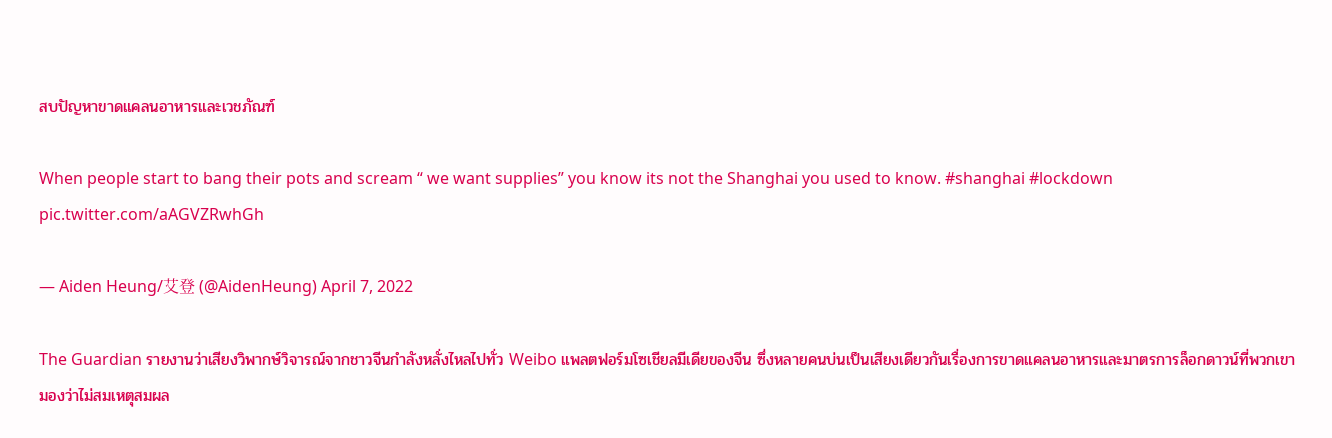สบปัญหาขาดแคลนอาหารและเวชภัณฑ์

When people start to bang their pots and scream “ we want supplies” you know its not the Shanghai you used to know. #shanghai #lockdown pic.twitter.com/aAGVZRwhGh

— Aiden Heung/艾登 (@AidenHeung) April 7, 2022

The Guardian รายงานว่าเสียงวิพากษ์วิจารณ์จากชาวจีนกำลังหลั่งไหลไปทั่ว Weibo แพลตฟอร์มโซเชียลมีเดียของจีน ซึ่งหลายคนบ่นเป็นเสียงเดียวกันเรื่องการขาดแคลนอาหารและมาตรการล็อกดาวน์ที่พวกเขามองว่าไม่สมเหตุสมผล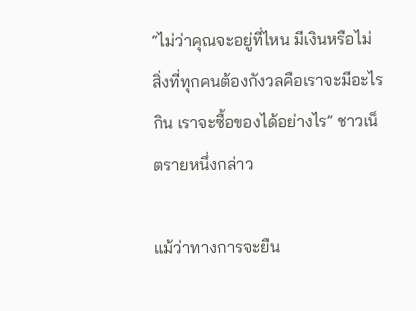“ไม่ว่าคุณจะอยู่ที่ไหน มีเงินหรือไม่ สิ่งที่ทุกคนต้องกังวลคือเราจะมีอะไรกิน เราจะซื้อของได้อย่างไร” ชาวเน็ตรายหนึ่งกล่าว

แม้ว่าทางการจะยืน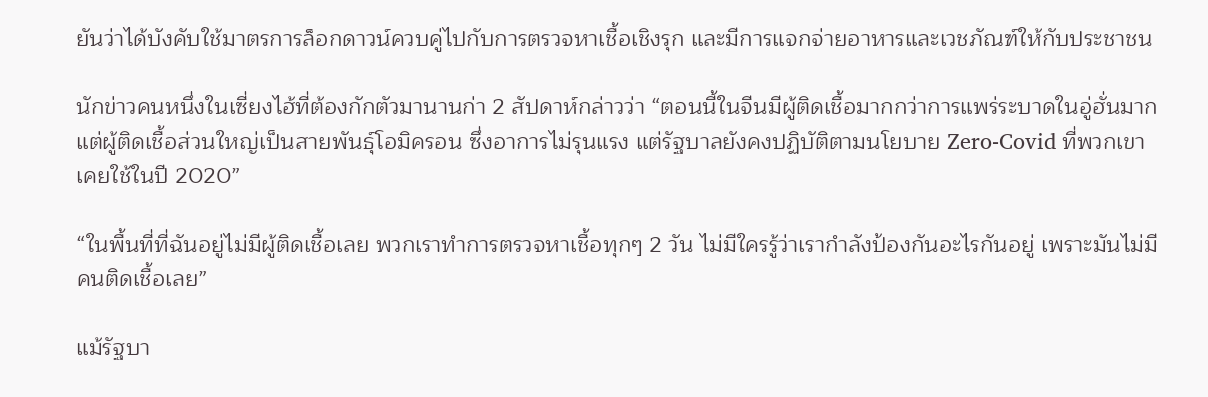ยันว่าได้บังคับใช้มาตรการล็อกดาวน์ควบคู่ไปกับการตรวจหาเชื้อเชิงรุก และมีการแจกจ่ายอาหารและเวชภัณฑ์ให้กับประชาชน

นักข่าวคนหนึ่งในเซี่ยงไฮ้ที่ต้องกักตัวมานานก่า 2 สัปดาห์กล่าวว่า “ตอนนี้ในจีนมีผู้ติดเชื้อมากกว่าการแพร่ระบาดในอู่ฮั่นมาก แต่ผู้ติดเชื้อส่วนใหญ่เป็นสายพันธุ์โอมิครอน ซึ่งอาการไม่รุนแรง แต่รัฐบาลยังคงปฏิบัติตามนโยบาย Zero-Covid ที่พวกเขาเคยใช้ในปี 2020”

“ในพื้นที่ที่ฉันอยู่ไม่มีผู้ติดเชื้อเลย พวกเราทำการตรวจหาเชื้อทุกๆ 2 วัน ไม่มีใครรู้ว่าเรากำลังป้องกันอะไรกันอยู่ เพราะมันไม่มีคนติดเชื้อเลย”

แม้รัฐบา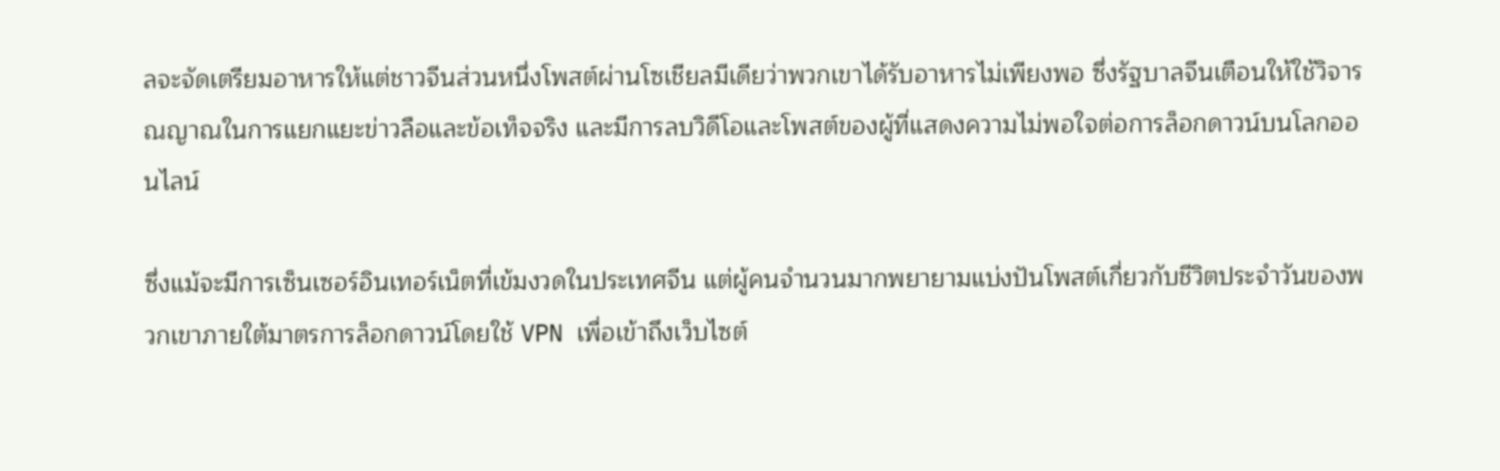ลจะจัดเตรียมอาหารให้แต่ชาวจีนส่วนหนึ่งโพสต์ผ่านโซเชียลมีเดียว่าพวกเขาได้รับอาหารไม่เพียงพอ ซึ่งรัฐบาลจีนเตือนให้ใช้วิจารณญาณในการแยกแยะข่าวลือและข้อเท็จจริง และมีการลบวิดีโอและโพสต์ของผู้ที่แสดงความไม่พอใจต่อการล็อกดาวน์บนโลกออนไลน์

ซึ่งแม้จะมีการเซ็นเซอร์อินเทอร์เน็ตที่เข้มงวดในประเทศจีน แต่ผู้คนจำนวนมากพยายามแบ่งปันโพสต์เกี่ยวกับชีวิตประจำวันของพวกเขาภายใต้มาตรการล็อกดาวน์โดยใช้ VPN เพื่อเข้าถึงเว็บไซต์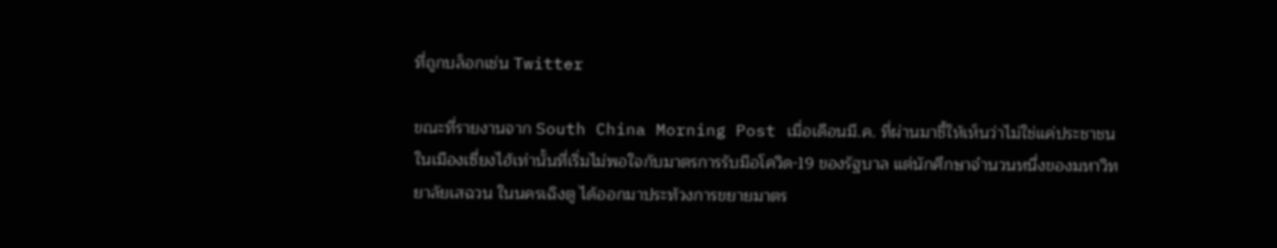ที่ถูกบล็อกเช่น Twitter

ขณะที่รายงานจาก South China Morning Post เมื่อเดือนมี.ค. ที่ผ่านมาชี้ให้เห็นว่าไม่ใช่แค่ประชาชนในเมืองเซี่ยงไฮ้เท่านั้นที่เริ่มไม่พอใจกับมาตรการรับมือโควิด-19 ของรัฐบาล แต่นักศึกษาจำนวนหนึ่งของมหาวิทยาลัยเสฉวน ในนครเฉิงตู ได้ออกมาประท้วงการขยายมาตร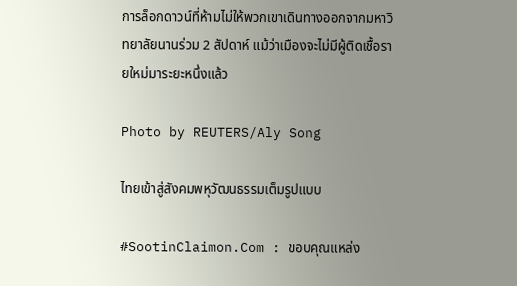การล็อกดาวน์ที่ห้ามไม่ให้พวกเขาเดินทางออกจากมหาวิทยาลัยนานร่วม 2 สัปดาห์ แม้ว่าเมืองจะไม่มีผู้ติดเชื้อรายใหม่มาระยะหนึ่งแล้ว

Photo by REUTERS/Aly Song

ไทยเข้าสู่สังคมพหุวัฒนธรรมเต็มรูปแบบ

#SootinClaimon.Com : ขอบคุณแหล่ง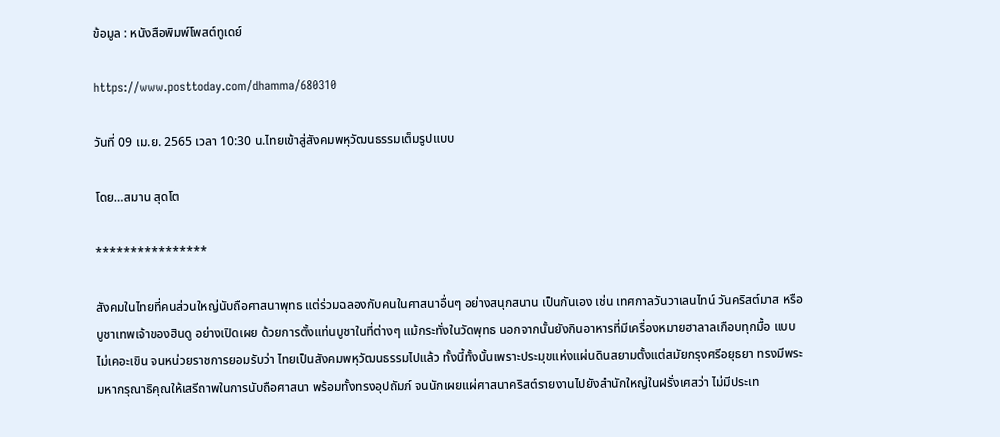ข้อมูล : หนังสือพิมพ์โพสต์ทูเดย์

https://www.posttoday.com/dhamma/680310

วันที่ 09 เม.ย. 2565 เวลา 10:30 น.ไทยเข้าสู่สังคมพหุวัฒนธรรมเต็มรูปแบบ

โดย…สมาน สุดโต

****************

สังคมในไทยที่คนส่วนใหญ่นับถือศาสนาพุทธ แต่ร่วมฉลองกับคนในศาสนาอื่นๆ อย่างสนุกสนาน เป็นกันเอง เช่น เทศกาลวันวาเลนไทน์ วันคริสต์มาส หรือ บูชาเทพเจ้าของฮินดู อย่างเปิดเผย ด้วยการตั้งแท่นบูชาในที่ต่างๆ แม้กระทั่งในวัดพุทธ นอกจากนั้นยังกินอาหารที่มีเครื่องหมายฮาลาลเกือบทุกมื้อ แบบไม่เคอะเขิน จนหน่วยราชการยอมรับว่า ไทยเป็นสังคมพหุวัฒนธรรมไปแล้ว ทั้งนี้ทั้งนั้นเพราะประมุขแห่งแผ่นดินสยามตั้งแต่สมัยกรุงศรีอยุธยา ทรงมีพระมหากรุณาธิคุณให้เสรีถาพในการนับถือศาสนา พร้อมทั้งทรงอุปถัมภ์ จนนักเผยแผ่ศาสนาคริสต์รายงานไปยังสำนักใหญ่ในฝรั่งเศสว่า ไม่มีประเท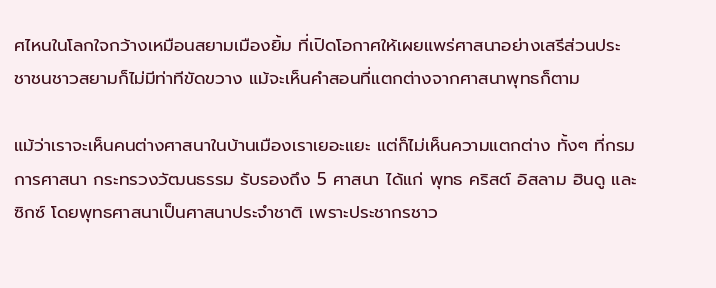ศไหนในโลกใจกว้างเหมือนสยามเมืองยิ้ม ที่เปิดโอกาศให้เผยแพร่ศาสนาอย่างเสรีส่วนประชาชนชาวสยามก็ไม่มีท่าทีขัดขวาง แม้จะเห็นคำสอนที่แตกต่างจากศาสนาพุทธก็ตาม

แม้ว่าเราจะเห็นคนต่างศาสนาในบ้านเมืองเราเยอะแยะ แต่ก็ไม่เห็นความแตกต่าง ทั้งๆ ที่กรมการศาสนา กระทรวงวัฒนธรรม รับรองถึง 5 ศาสนา ได้แก่ พุทธ คริสต์ อิสลาม ฮินดู และซิกซ์ โดยพุทธศาสนาเป็นศาสนาประจำชาติ เพราะประชากรชาว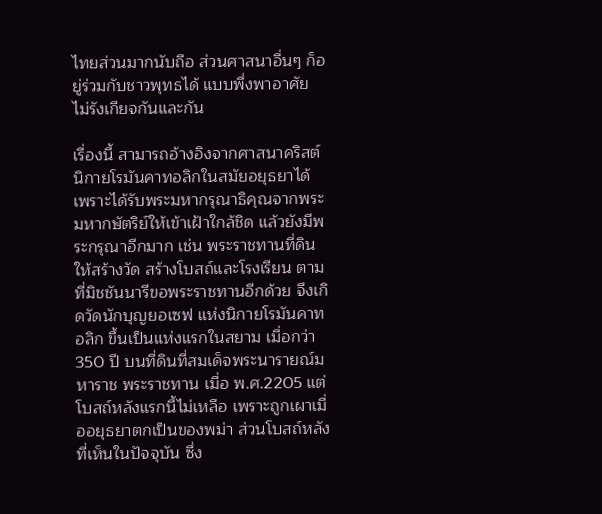ไทยส่วนมากนับถือ ส่วนศาสนาอื่นๆ ก็อยู่ร่วมกับชาวพุทธได้ แบบพึ่งพาอาศัย ไม่รังเกียจกันและกัน

เรื่องนี้ สามารถอ้างอิงจากศาสนาคริสต์ นิกายโรมันคาทอลิกในสมัยอยุธยาได้ เพราะได้รับพระมหากรุณาธิคุณจากพระมหากษัตริย์ให้เข้าเฝ้าใกล้ชิด แล้วยังมีพระกรุณาอีกมาก เช่น พระราชทานที่ดินให้สร้างวัด สร้างโบสถ์และโรงเรียน ตามที่มิชชันนารีขอพระราชทานอีกด้วย จึงเกิดวัดนักบุญยอเซฟ แห่งนิกายโรมันคาทอลิก ขึ้นเป็นแห่งแรกในสยาม เมื่อกว่า 350 ปี บนที่ดินที่สมเด็จพระนารายณ์มหาราช พระราชทาน เมื่อ พ.ศ.2205 แต่โบสถ์หลังแรกนี้ไม่เหลือ เพราะถูกเผาเมื่ออยุธยาตกเป็นของพม่า ส่วนโบสถ์หลังที่เห็นในปัจจุบัน ซึ่ง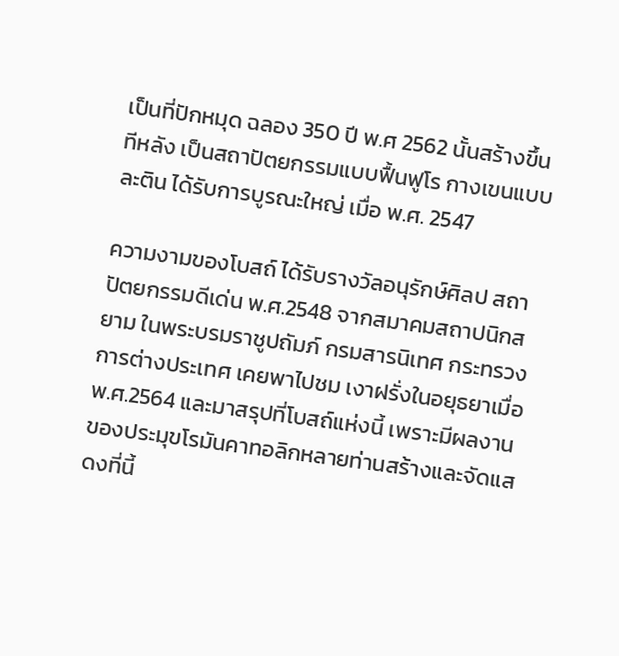เป็นที่ปักหมุด ฉลอง 350 ปี พ.ศ 2562 นั้นสร้างขึ้นทีหลัง เป็นสถาปัตยกรรมแบบฟื้นฟูโร กางเขนแบบละติน ได้รับการบูรณะใหญ่ เมื่อ พ.ศ. 2547

ความงามของโบสถ์ ได้รับรางวัลอนุรักษ์ศิลป สถาปัตยกรรมดีเด่น พ.ศ.2548 จากสมาคมสถาปนิกสยาม ในพระบรมราชูปถัมภ์ กรมสารนิเทศ กระทรวงการต่างประเทศ เคยพาไปชม เงาฝรั่งในอยุธยาเมื่อ พ.ศ.2564 และมาสรุปที่โบสถ์แห่งนี้ เพราะมีผลงานของประมุขโรมันคาทอลิกหลายท่านสร้างและจัดแสดงที่นี้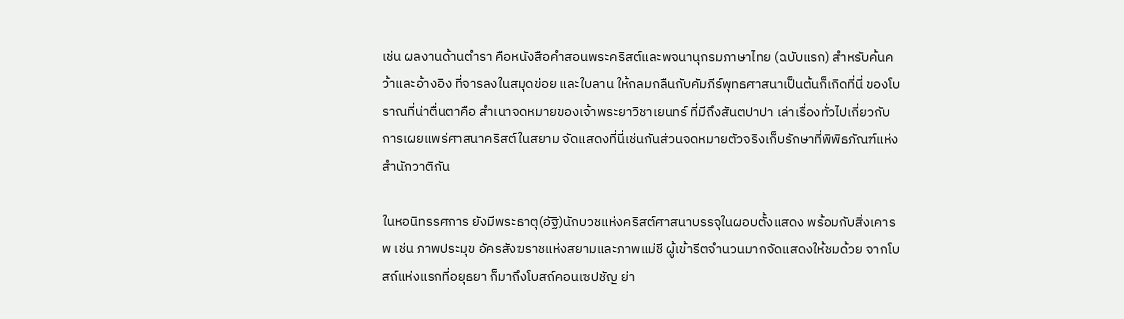เช่น ผลงานด้านตำรา คือหนังสือคำสอนพระคริสต์และพจนานุกรมภาษาไทย (ฉบับแรก) สำหรับค้นคว้าและอ้างอิง ที่จารลงในสมุดข่อย และใบลาน ให้กลมกลืนกับคัมภีร์พุทธศาสนาเป็นต้นก็เกิดที่นี่ ของโบราณที่น่าตื่นตาคือ สำเนาจดหมายของเจ้าพระยาวิชาเยนทร์ ที่มีถึงสันตปาปา เล่าเรื่องทั่วไปเกี่ยวกับการเผยแพร่ศาสนาคริสต์ในสยาม จัดแสดงที่นี่เช่นกันส่วนจดหมายตัวจริงเก็บรักษาที่พิพิธภัณฑ์แห่งสำนักวาติกัน

ในหอนิทรรศการ ยังมีพระธาตุ(อัฐิ)นักบวชแห่งคริสต์ศาสนาบรรจุในผอบตั้งแสดง พร้อมกับสิ่งเคารพ เช่น ภาพประมุข อัครสังฆราชแห่งสยามและภาพแม่ชี ผู้เข้ารีตจำนวนมากจัดแสดงให้ชมด้วย จากโบสถ์แห่งแรกที่อยุธยา ก็มาถึงโบสถ์คอนเซปชัญ ย่า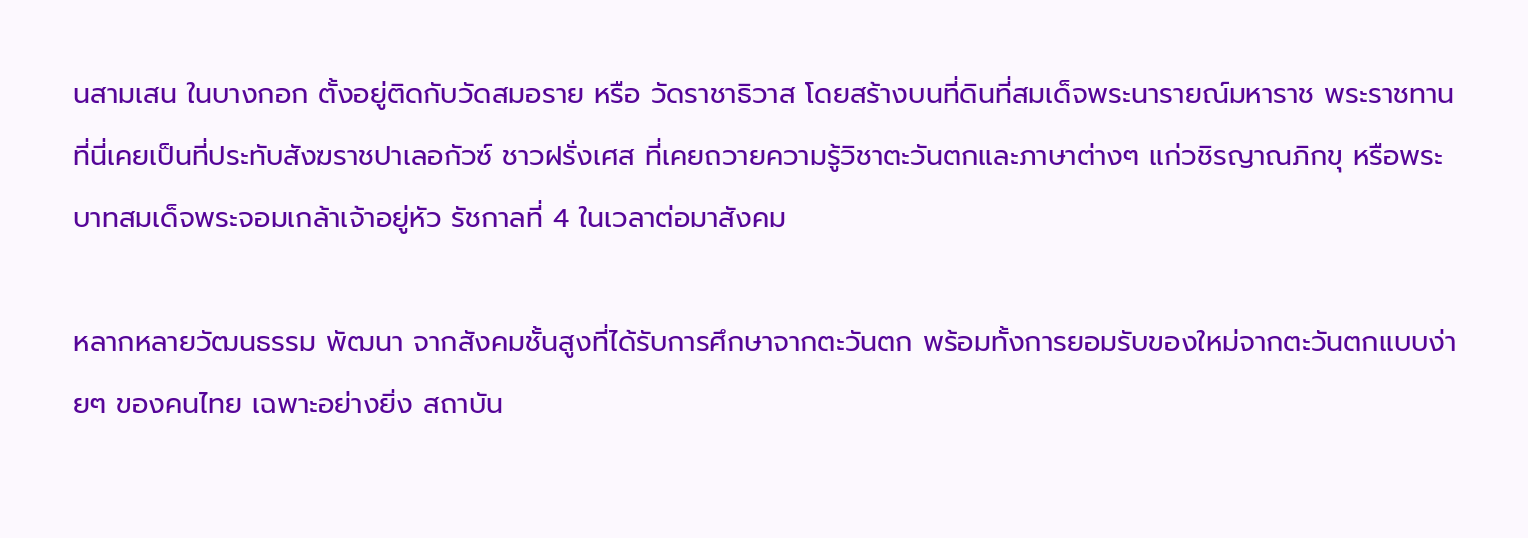นสามเสน ในบางกอก ตั้งอยู่ติดกับวัดสมอราย หรือ วัดราชาธิวาส โดยสร้างบนที่ดินที่สมเด็จพระนารายณ์มหาราช พระราชทาน ที่นี่เคยเป็นที่ประทับสังฆราชปาเลอกัวซ์ ชาวฝรั่งเศส ที่เคยถวายความรู้วิชาตะวันตกและภาษาต่างๆ แก่วชิรญาณภิกขุ หรือพระบาทสมเด็จพระจอมเกล้าเจ้าอยู่หัว รัชกาลที่ 4 ในเวลาต่อมาสังคม

หลากหลายวัฒนธรรม พัฒนา จากสังคมชั้นสูงที่ได้รับการศึกษาจากตะวันตก พร้อมทั้งการยอมรับของใหม่จากตะวันตกแบบง่ายๆ ของคนไทย เฉพาะอย่างยิ่ง สถาบัน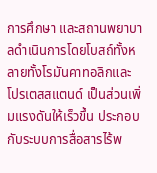การศึกษา และสถานพยาบาลดำเนินการโดยโบสถ์ทั้งหลายทั้งโรมันคาทอลิกและโปรเตสสแตนด์ เป็นส่วนเพิ่มแรงดันให้เร็วขึ้น ประกอบกับระบบการสื่อสารไร้พ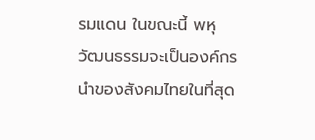รมแดน ในขณะนี้ พหุวัฒนธรรมจะเป็นองค์กรนำของสังคมไทยในที่สุด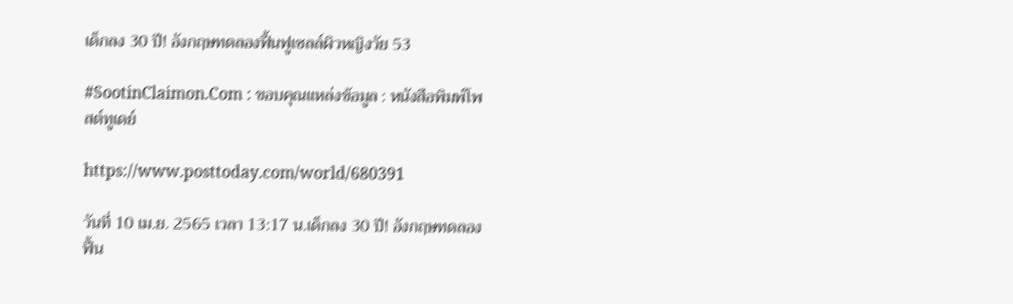เด็กลง 30 ปี! อังกฤษทดลองฟื้นฟูเซลล์ผิวหญิงวัย 53

#SootinClaimon.Com : ขอบคุณแหล่งข้อมูล : หนังสือพิมพ์โพสต์ทูเดย์

https://www.posttoday.com/world/680391

วันที่ 10 เม.ย. 2565 เวลา 13:17 น.เด็กลง 30 ปี! อังกฤษทดลองฟื้น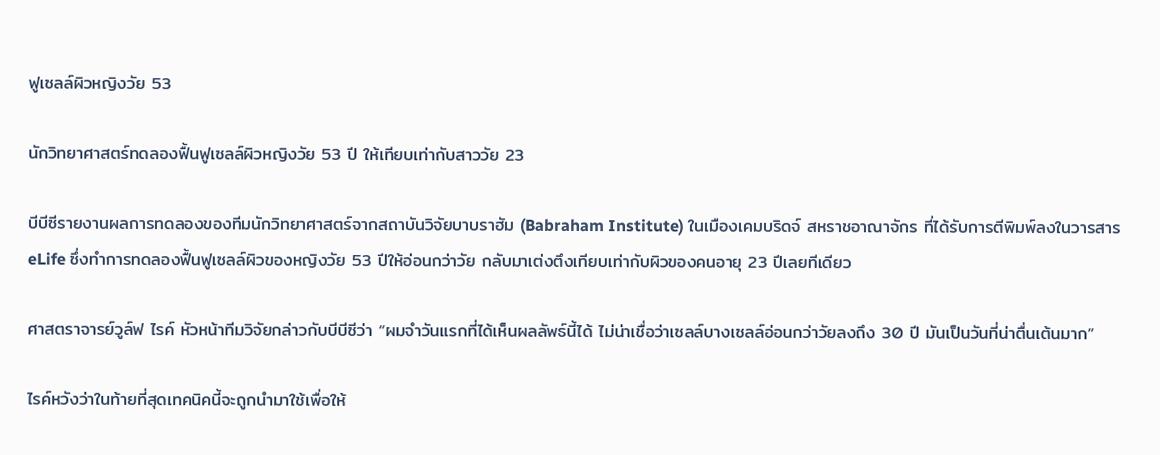ฟูเซลล์ผิวหญิงวัย 53

นักวิทยาศาสตร์ทดลองฟื้นฟูเซลล์ผิวหญิงวัย 53 ปี ให้เทียบเท่ากับสาววัย 23

บีบีซีรายงานผลการทดลองของทีมนักวิทยาศาสตร์จากสถาบันวิจัยบาบราฮัม (Babraham Institute) ในเมืองเคมบริดจ์ สหราชอาณาจักร ที่ได้รับการตีพิมพ์ลงในวารสาร eLife ซึ่งทำการทดลองฟื้นฟูเซลล์ผิวของหญิงวัย 53 ปีให้อ่อนกว่าวัย กลับมาเต่งตึงเทียบเท่ากับผิวของคนอายุ 23 ปีเลยทีเดียว

ศาสตราจารย์วูล์ฟ ไรค์ หัวหน้าทีมวิจัยกล่าวกับบีบีซีว่า “ผมจำวันแรกที่ได้เห็นผลลัพธ์นี้ได้ ไม่น่าเชื่อว่าเซลล์บางเซลล์อ่อนกว่าวัยลงถึง 30 ปี มันเป็นวันที่น่าตื่นเต้นมาก”

ไรค์หวังว่าในท้ายที่สุดเทคนิคนี้จะถูกนำมาใช้เพื่อให้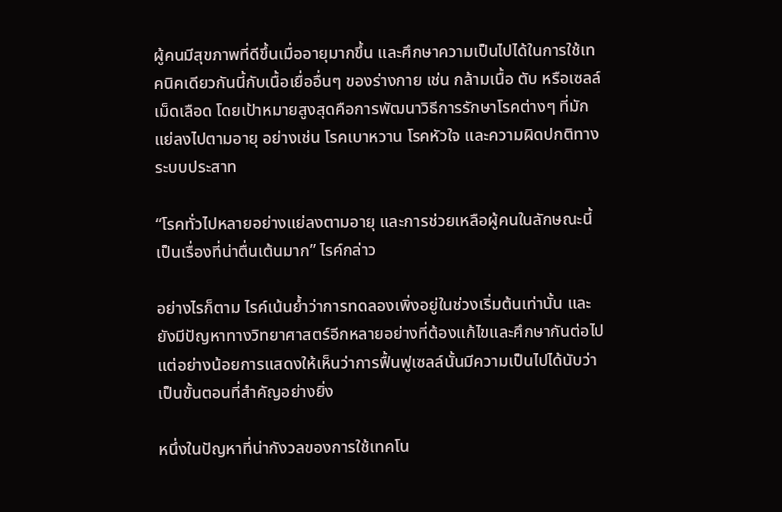ผู้คนมีสุขภาพที่ดีขึ้นเมื่ออายุมากขึ้น และศึกษาความเป็นไปได้ในการใช้เทคนิคเดียวกันนี้กับเนื้อเยื่ออื่นๆ ของร่างกาย เช่น กล้ามเนื้อ ตับ หรือเซลล์เม็ดเลือด โดยเป้าหมายสูงสุดคือการพัฒนาวิธีการรักษาโรคต่างๆ ที่มักแย่ลงไปตามอายุ อย่างเช่น โรคเบาหวาน โรคหัวใจ และความผิดปกติทางระบบประสาท

“โรคทั่วไปหลายอย่างแย่ลงตามอายุ และการช่วยเหลือผู้คนในลักษณะนี้เป็นเรื่องที่น่าตื่นเต้นมาก” ไรค์กล่าว

อย่างไรก็ตาม ไรค์เน้นย้ำว่าการทดลองเพิ่งอยู่ในช่วงเริ่มต้นเท่านั้น และยังมีปัญหาทางวิทยาศาสตร์อีกหลายอย่างที่ต้องแก้ไขและศึกษากันต่อไป แต่อย่างน้อยการแสดงให้เห็นว่าการฟื้นฟูเซลล์นั้นมีความเป็นไปได้นับว่าเป็นขั้นตอนที่สำคัญอย่างยิ่ง

หนึ่งในปัญหาที่น่ากังวลของการใช้เทคโน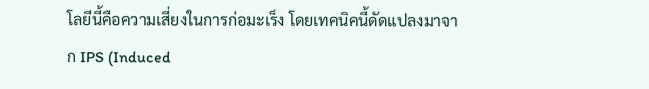โลยีนี้คือความเสี่ยงในการก่อมะเร็ง โดยเทคนิคนี้ดัดแปลงมาจาก IPS (Induced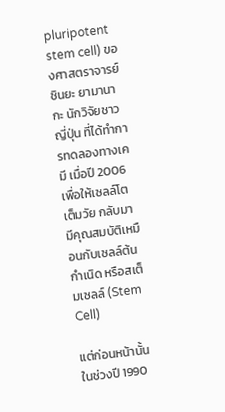pluripotent stem cell) ของศาสตราจารย์ชินยะ ยามานากะ นักวิจัยชาวญี่ปุ่น ที่ได้ทำการทดลองทางเคมี เมื่อปี 2006 เพื่อให้เซลล์โตเต็มวัย กลับมามีคุณสมบัติเหมือนกับเซลล์ต้นกำเนิด หรือสเต็มเซลล์ (Stem Cell)

แต่ก่อนหน้านั้นในช่วงปี 1990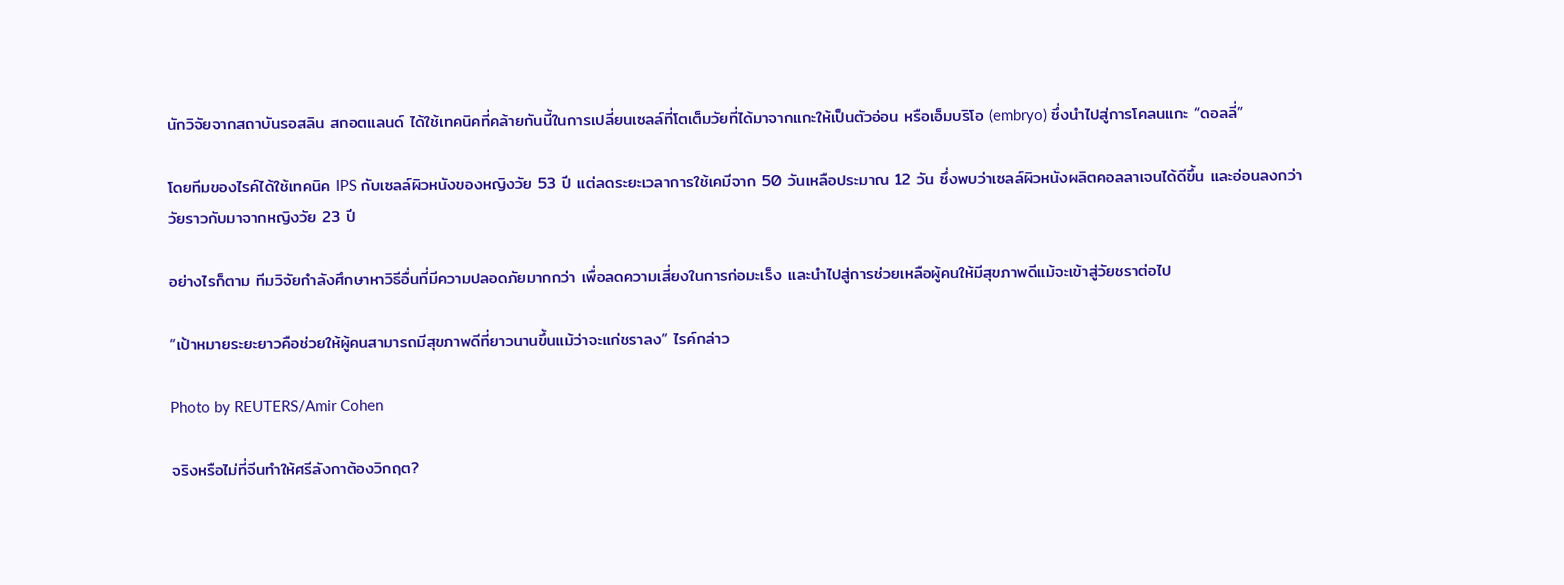นักวิจัยจากสถาบันรอสลิน สกอตแลนด์ ได้ใช้เทคนิคที่คล้ายกันนี้ในการเปลี่ยนเซลล์ที่โตเต็มวัยที่ได้มาจากแกะให้เป็นตัวอ่อน หรือเอ็มบริโอ (embryo) ซึ่งนำไปสู่การโคลนแกะ “ดอลลี่”

โดยทีมของไรค์ได้ใช้เทคนิค IPS กับเซลล์ผิวหนังของหญิงวัย 53 ปี แต่ลดระยะเวลาการใช้เคมีจาก 50 วันเหลือประมาณ 12 วัน ซึ่งพบว่าเซลล์ผิวหนังผลิตคอลลาเจนได้ดีขึ้น และอ่อนลงกว่าวัยราวกับมาจากหญิงวัย 23 ปี

อย่างไรก็ตาม ทีมวิจัยกำลังศึกษาหาวิธีอื่นที่มีความปลอดภัยมากกว่า เพื่อลดความเสี่ยงในการก่อมะเร็ง และนำไปสู่การช่วยเหลือผู้คนให้มีสุขภาพดีแม้จะเข้าสู่วัยชราต่อไป

“เป้าหมายระยะยาวคือช่วยให้ผู้คนสามารถมีสุขภาพดีที่ยาวนานขึ้นแม้ว่าจะแก่ชราลง” ไรค์กล่าว

Photo by REUTERS/Amir Cohen

จริงหรือไม่ที่จีนทำให้ศรีลังกาต้องวิกฤต?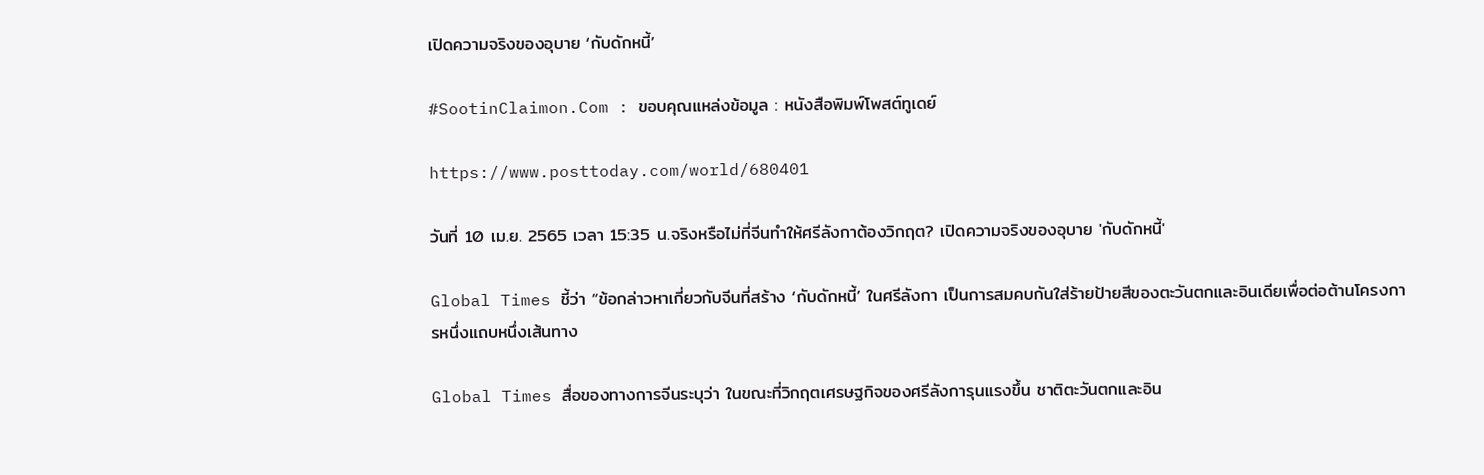เปิดความจริงของอุบาย ‘กับดักหนี้’

#SootinClaimon.Com : ขอบคุณแหล่งข้อมูล : หนังสือพิมพ์โพสต์ทูเดย์

https://www.posttoday.com/world/680401

วันที่ 10 เม.ย. 2565 เวลา 15:35 น.จริงหรือไม่ที่จีนทำให้ศรีลังกาต้องวิกฤต? เปิดความจริงของอุบาย 'กับดักหนี้'

Global Times ชี้ว่า “ข้อกล่าวหาเกี่ยวกับจีนที่สร้าง ‘กับดักหนี้’ ในศรีลังกา เป็นการสมคบกันใส่ร้ายป้ายสีของตะวันตกและอินเดียเพื่อต่อต้านโครงการหนึ่งแถบหนึ่งเส้นทาง

Global Times สื่อของทางการจีนระบุว่า ในขณะที่วิกฤตเศรษฐกิจของศรีลังการุนแรงขึ้น ชาติตะวันตกและอิน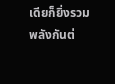เดียก็ยิ่งรวมพลังกันต่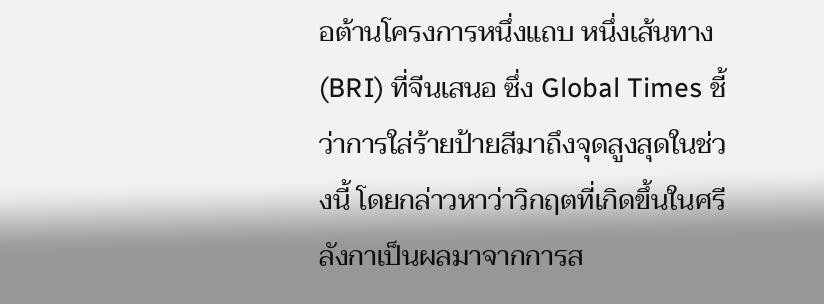อต้านโครงการหนึ่งแถบ หนึ่งเส้นทาง (BRI) ที่จีนเสนอ ซึ่ง Global Times ชี้ว่าการใส่ร้ายป้ายสีมาถึงจุดสูงสุดในช่วงนี้ โดยกล่าวหาว่าวิกฤตที่เกิดขึ้นในศรีลังกาเป็นผลมาจากการส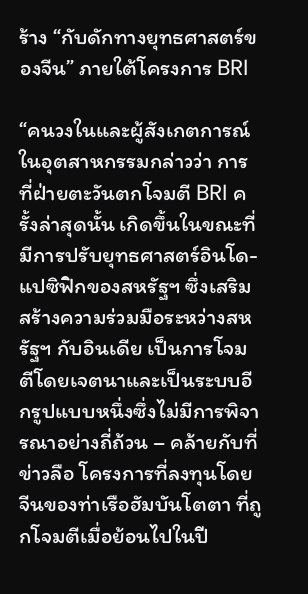ร้าง “กับดักทางยุทธศาสตร์ของจีน” ภายใต้โครงการ BRI

“คนวงในและผู้สังเกตการณ์ในอุตสาหกรรมกล่าวว่า การที่ฝ่ายตะวันตกโจมตี BRI ครั้งล่าสุดนั้น เกิดขึ้นในขณะที่มีการปรับยุทธศาสตร์อินโด-แปซิฟิกของสหรัฐฯ ซึ่งเสริมสร้างความร่วมมือระหว่างสหรัฐฯ กับอินเดีย เป็นการโจมตีโดยเจตนาและเป็นระบบอีกรูปแบบหนึ่งซึ่งไม่มีการพิจารณาอย่างถี่ถ้วน – คล้ายกับที่ข่าวลือ โครงการที่ลงทุนโดยจีนของท่าเรือฮัมบันโตตา ที่ถูกโจมตีเมื่อย้อนไปในปี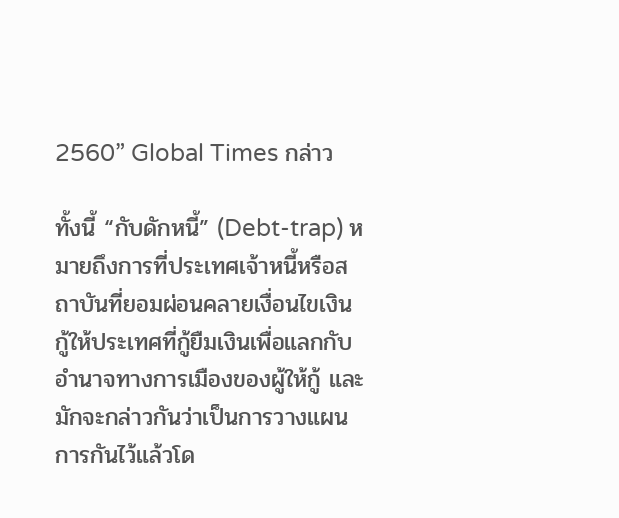2560” Global Times กล่าว

ทั้งนี้ “กับดักหนี้” (Debt-trap) หมายถึงการที่ประเทศเจ้าหนี้หรือสถาบันที่ยอมผ่อนคลายเงื่อนไขเงินกู้ให้ประเทศที่กู้ยืมเงินเพื่อแลกกับอำนาจทางการเมืองของผู้ให้กู้ และมักจะกล่าวกันว่าเป็นการวางแผนการกันไว้แล้วโด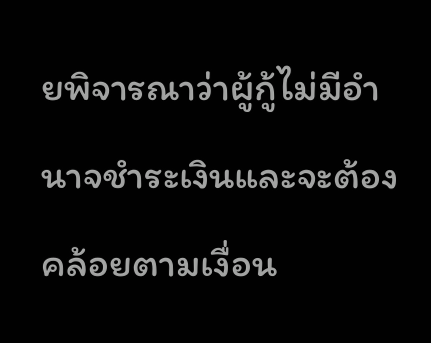ยพิจารณาว่าผู้กู้ไม่มีอำนาจชำระเงินและจะต้องคล้อยตามเงื่อน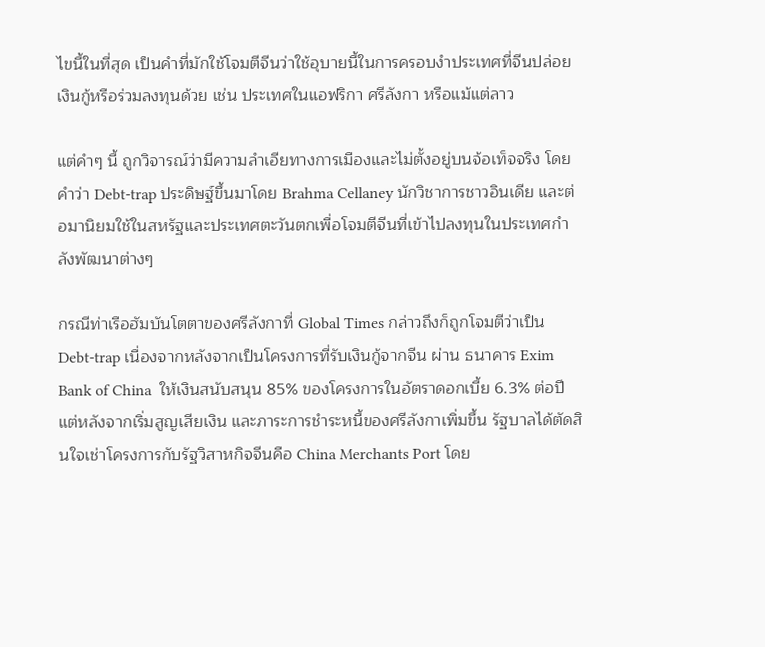ไขนี้ในที่สุด เป็นคำที่มักใช้โจมตีจีนว่าใช้อุบายนี้ในการครอบงำประเทศที่จีนปล่อยเงินกู้หรือร่วมลงทุนด้วย เช่น ประเทศในแอฟริกา ศรีลังกา หรือแม้แต่ลาว

แต่คำๆ นี้ ถูกวิจารณ์ว่ามีความลำเอียทางการเมืองและไม่ตั้งอยู่บนจ้อเท็จจริง โดยคำว่า Debt-trap ประดิษฐ์ขึ้นมาโดย Brahma Cellaney นักวิชาการชาวอินเดีย และต่อมานิยมใช้ในสหรัฐและประเทศตะวันตกเพื่อโจมตีจีนที่เข้าไปลงทุนในประเทศกำลังพัฒนาต่างๆ

กรณีท่าเรือฮัมบันโตตาของศรีลังกาที่ Global Times กล่าวถึงก็ถูกโจมตีว่าเป็น Debt-trap เนื่องจากหลังจากเป็นโครงการที่รับเงินกู้จากจีน ผ่าน ธนาคาร Exim Bank of China  ให้เงินสนับสนุน 85% ของโครงการในอัตราดอกเบี้ย 6.3% ต่อปี แต่หลังจากเริ่มสูญเสียเงิน และภาระการชำระหนี้ของศรีลังกาเพิ่มขึ้น รัฐบาลได้ตัดสินใจเช่าโครงการกับรัฐวิสาหกิจจีนคือ China Merchants Port โดย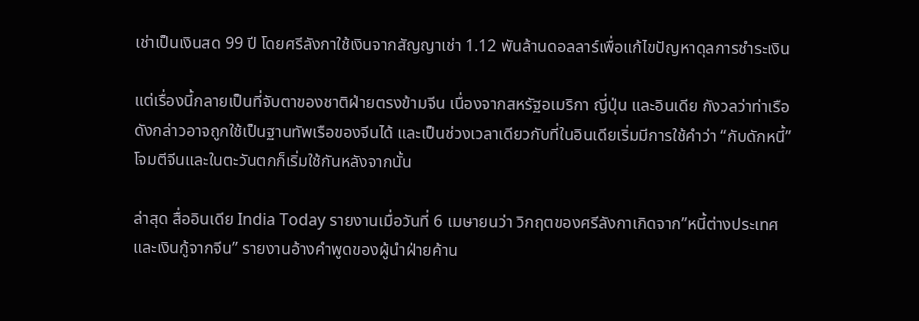เช่าเป็นเงินสด 99 ปี โดยศรีลังกาใช้เงินจากสัญญาเช่า 1.12 พันล้านดอลลาร์เพื่อแก้ไขปัญหาดุลการชำระเงิน

แต่เรื่องนี้กลายเป็นที่จับตาของชาติฝ่ายตรงข้ามจีน เนื่องจากสหรัฐอเมริกา ญี่ปุ่น และอินเดีย กังวลว่าท่าเรือดังกล่าวอาจถูกใช้เป็นฐานทัพเรือของจีนได้ และเป็นช่วงเวลาเดียวกับที่ในอินเดียเริ่มมีการใช้คำว่า “กับดักหนี้” โจมตีจีนและในตะวันตกก็เริ่มใช้กันหลังจากนั้น

ล่าสุด สื่ออินเดีย India Today รายงานเมื่อวันที่ 6 เมษายนว่า วิกฤตของศรีลังกาเกิดจาก”หนี้ต่างประเทศและเงินกู้จากจีน” รายงานอ้างคำพูดของผู้นำฝ่ายค้าน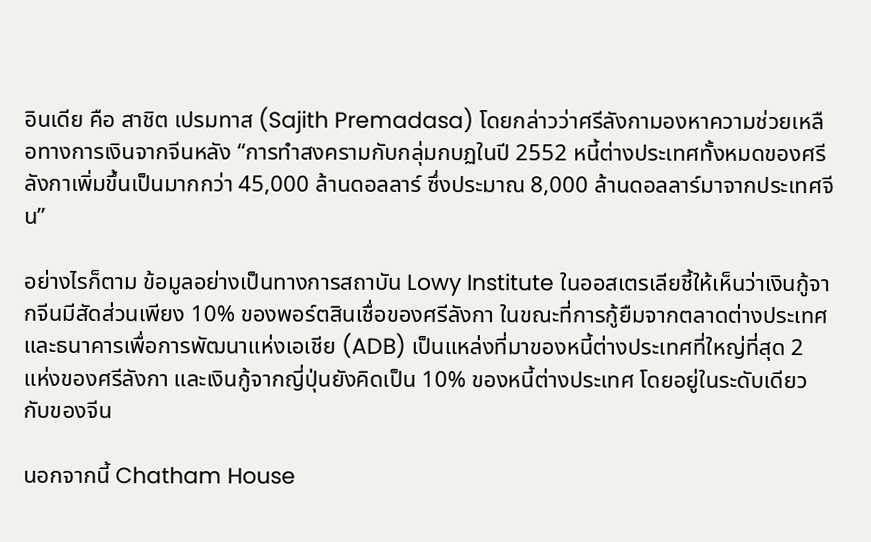อินเดีย คือ สาชิต เปรมทาส (Sajith Premadasa) โดยกล่าวว่าศรีลังกามองหาความช่วยเหลือทางการเงินจากจีนหลัง “การทำสงครามกับกลุ่มกบฏในปี 2552 หนี้ต่างประเทศทั้งหมดของศรีลังกาเพิ่มขึ้นเป็นมากกว่า 45,000 ล้านดอลลาร์ ซึ่งประมาณ 8,000 ล้านดอลลาร์มาจากประเทศจีน”

อย่างไรก็ตาม ข้อมูลอย่างเป็นทางการสถาบัน Lowy Institute ในออสเตรเลียชี้ให้เห็นว่าเงินกู้จากจีนมีสัดส่วนเพียง 10% ของพอร์ตสินเชื่อของศรีลังกา ในขณะที่การกู้ยืมจากตลาดต่างประเทศและธนาคารเพื่อการพัฒนาแห่งเอเชีย (ADB) เป็นแหล่งที่มาของหนี้ต่างประเทศที่ใหญ่ที่สุด 2 แห่งของศรีลังกา และเงินกู้จากญี่ปุ่นยังคิดเป็น 10% ของหนี้ต่างประเทศ โดยอยู่ในระดับเดียวกับของจีน

นอกจากนี้ Chatham House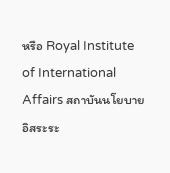หรือ Royal Institute of International Affairs สถาบันนโยบายอิสระระ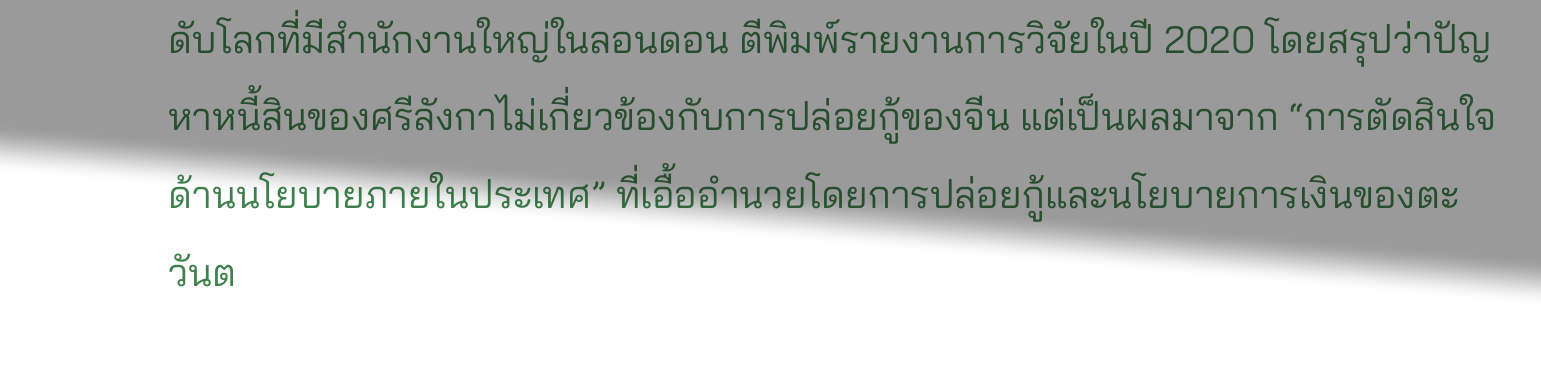ดับโลกที่มีสำนักงานใหญ่ในลอนดอน ตีพิมพ์รายงานการวิจัยในปี 2020 โดยสรุปว่าปัญหาหนี้สินของศรีลังกาไม่เกี่ยวข้องกับการปล่อยกู้ของจีน แต่เป็นผลมาจาก “การตัดสินใจด้านนโยบายภายในประเทศ” ที่เอื้ออำนวยโดยการปล่อยกู้และนโยบายการเงินของตะวันต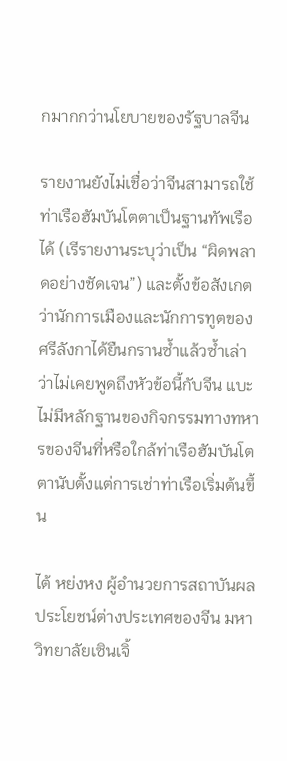กมากกว่านโยบายของรัฐบาลจีน

รายงานยังไม่เชื่อว่าจีนสามารถใช้ท่าเรือฮัมบันโตตาเป็นฐานทัพเรือได้ (เรีรายงานระบุว่าเป็น “ผิดพลาดอย่างชัดเจน”) และตั้งข้อสังเกตว่านักการเมืองและนักการทูตของศรีลังกาได้ยืนกรานซ้ำแล้วซ้ำเล่าว่าไม่เคยพูดถึงหัวข้อนี้กับจีน แบะไม่มีหลักฐานของกิจกรรมทางทหารของจีนที่หรือใกล้ท่าเรือฮัมบันโตตานับตั้งแต่การเช่าท่าเรือเริ่มต้นขึ้น

ไต้ หย่งหง ผู้อำนวยการสถาบันผลประโยชน์ต่างประเทศของจีน มหาวิทยาลัยเซินเจิ้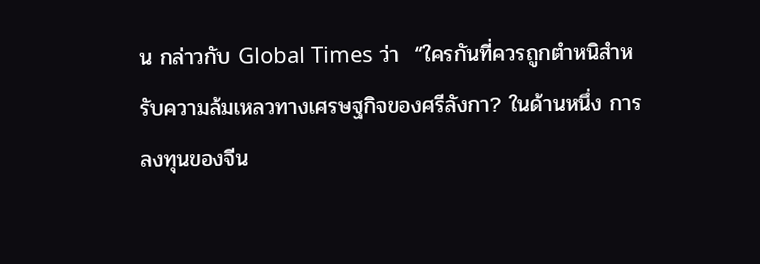น กล่าวกับ Global Times ว่า  “ใครกันที่ควรถูกตำหนิสำหรับความล้มเหลวทางเศรษฐกิจของศรีลังกา? ในด้านหนึ่ง การลงทุนของจีน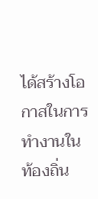ได้สร้างโอกาสในการทำงานในท้องถิ่น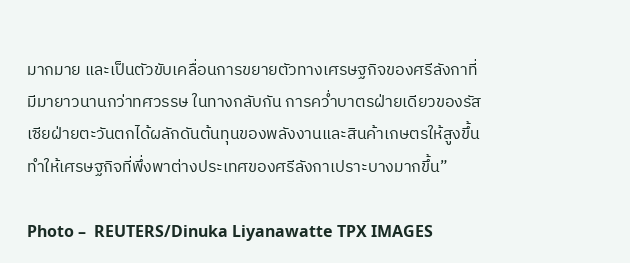มากมาย และเป็นตัวขับเคลื่อนการขยายตัวทางเศรษฐกิจของศรีลังกาที่มีมายาวนานกว่าทศวรรษ ในทางกลับกัน การคว่ำบาตรฝ่ายเดียวของรัสเซียฝ่ายตะวันตกได้ผลักดันต้นทุนของพลังงานและสินค้าเกษตรให้สูงขึ้น ทำให้เศรษฐกิจที่พึ่งพาต่างประเทศของศรีลังกาเปราะบางมากขึ้น”

Photo –  REUTERS/Dinuka Liyanawatte TPX IMAGES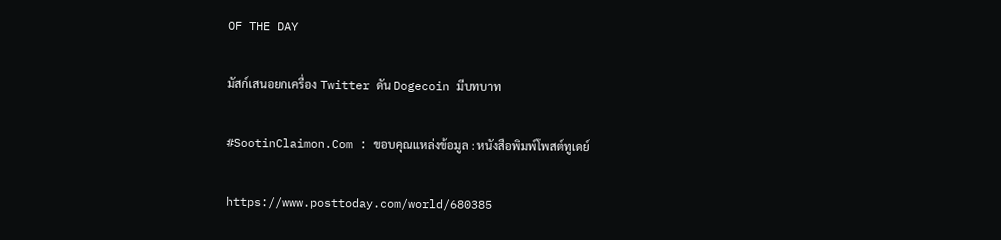OF THE DAY

มัสก์เสนอยกเครื่อง Twitter ดัน Dogecoin มีบทบาท

#SootinClaimon.Com : ขอบคุณแหล่งข้อมูล : หนังสือพิมพ์โพสต์ทูเดย์

https://www.posttoday.com/world/680385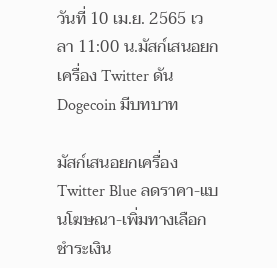วันที่ 10 เม.ย. 2565 เวลา 11:00 น.มัสก์เสนอยกเครื่อง Twitter ดัน Dogecoin มีบทบาท

มัสก์เสนอยกเครื่อง Twitter Blue ลดราคา-แบนโฆษณา-เพิ่มทางเลือกชำระเงิน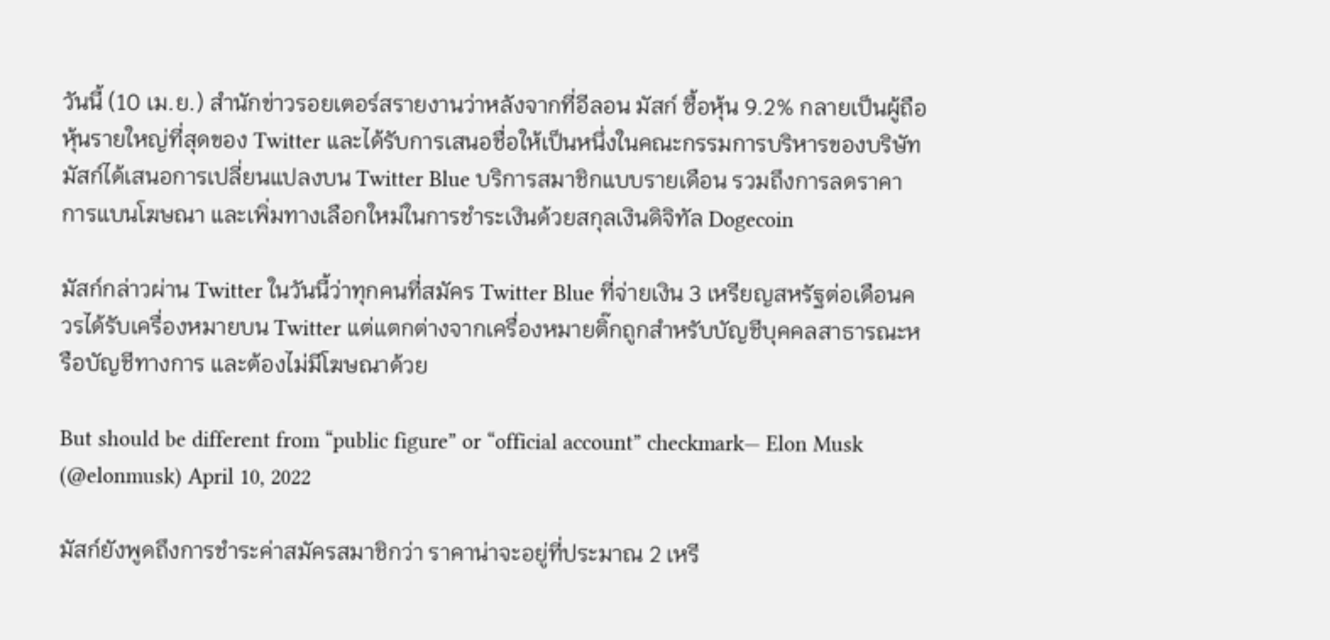วันนี้ (10 เม.ย.) สำนักข่าวรอยเตอร์สรายงานว่าหลังจากที่อีลอน มัสก์ ซื้อหุ้น 9.2% กลายเป็นผู้ถือหุ้นรายใหญ่ที่สุดของ Twitter และได้รับการเสนอชื่อให้เป็นหนึ่งในคณะกรรมการบริหารของบริษัท มัสก์ได้เสนอการเปลี่ยนแปลงบน Twitter Blue บริการสมาชิกแบบรายเดือน รวมถึงการลดราคา การแบนโฆษณา และเพิ่มทางเลือกใหม่ในการชำระเงินด้วยสกุลเงินดิจิทัล Dogecoin

มัสก์กล่าวผ่าน Twitter ในวันนี้ว่าทุกคนที่สมัคร Twitter Blue ที่จ่ายเงิน 3 เหรียญสหรัฐต่อเดือนควรได้รับเครื่องหมายบน Twitter แต่แตกต่างจากเครื่องหมายติ๊กถูกสำหรับบัญชีบุคคลสาธารณะหรือบัญชีทางการ และต้องไม่มีโฆษณาด้วย

But should be different from “public figure” or “official account” checkmark— Elon Musk (@elonmusk) April 10, 2022

มัสก์ยังพูดถึงการชำระค่าสมัครสมาชิกว่า ราคาน่าจะอยู่ที่ประมาณ 2 เหรี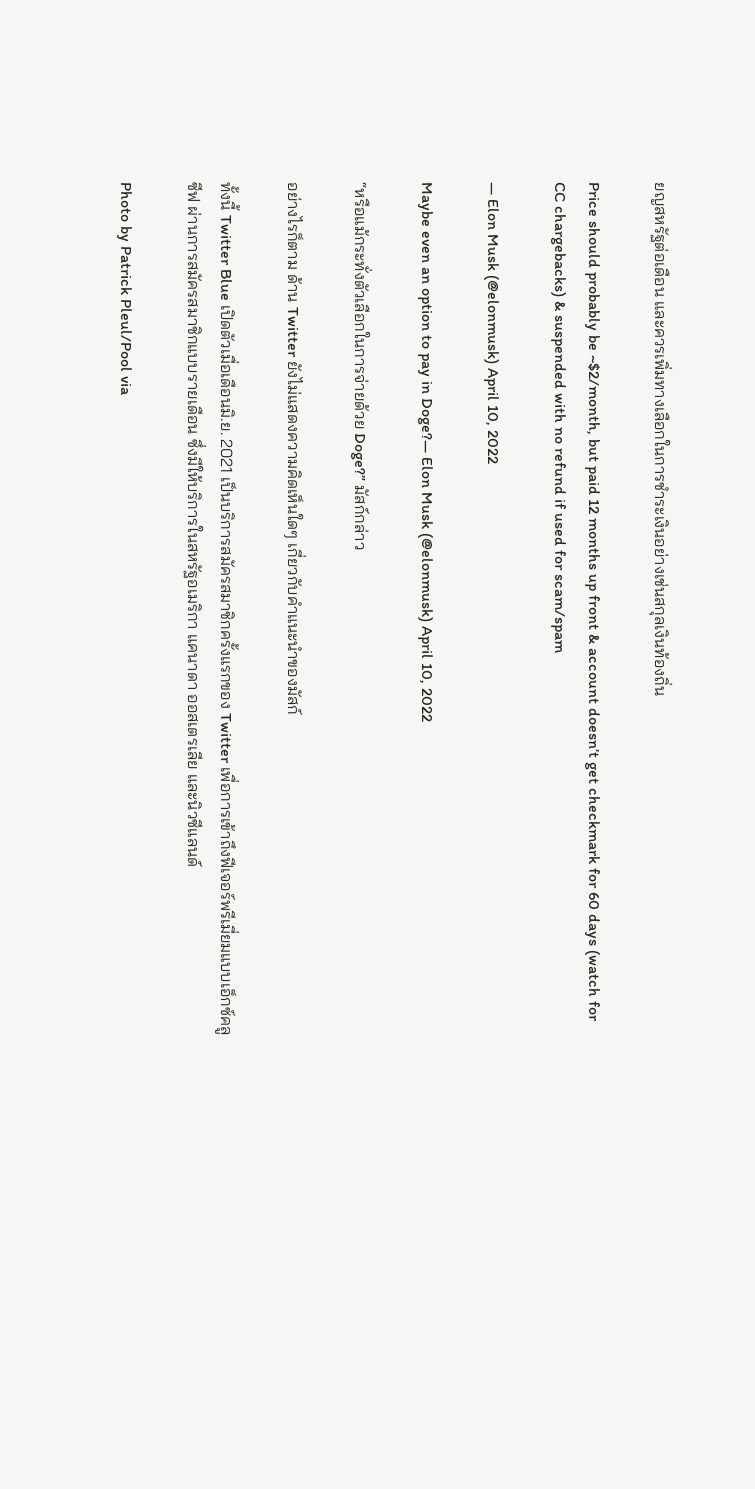ยญสหรัฐต่อเดือน และควรเพิ่มทางเลือกในการชำระเงินอย่างเช่นสกุลเงินท้องถิ่น

Price should probably be ~$2/month, but paid 12 months up front & account doesn’t get checkmark for 60 days (watch for CC chargebacks) & suspended with no refund if used for scam/spam

— Elon Musk (@elonmusk) April 10, 2022

Maybe even an option to pay in Doge?— Elon Musk (@elonmusk) April 10, 2022

“หรือแม้กระทั่งตัวเลือกในการจ่ายด้วย Doge?” มัสก์กล่าว

อย่างไรก็ตาม ด้าน Twitter ยังไม่แสดงความคิดเห็นใดๆ เกี่ยวกับคำแนะนำของมัสก์

ทั้งนี้ Twitter Blue เปิดตัวเมื่อเดือนมิ.ย. 2021 เป็นบริการสมัครสมาชิกครั้งแรกของ Twitter เพื่อการเข้าถึงฟีเจอร์พรีเมี่ยมแบบเอ็กซ์คลูซีฟ ผ่านการสมัครสมาชิกแบบรายเดือน ซึ่งมีให้บริการในสหรัฐอเมริกา แคนาดา ออสเตรเลีย และนิวซีแลนด์

Photo by Patrick Pleul/Pool via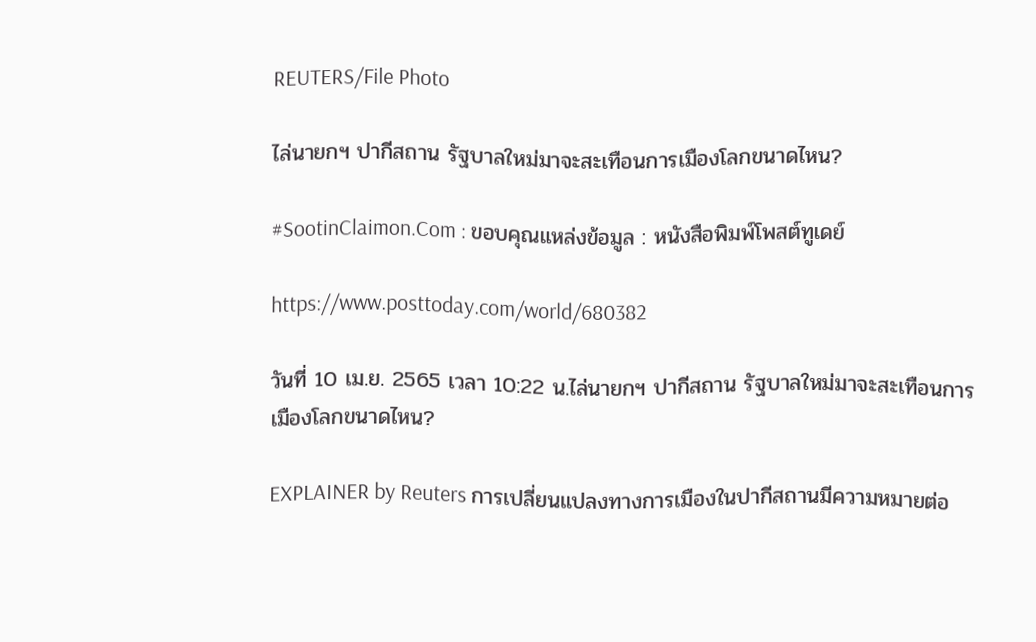REUTERS/File Photo

ไล่นายกฯ ปากีสถาน รัฐบาลใหม่มาจะสะเทือนการเมืองโลกขนาดไหน?

#SootinClaimon.Com : ขอบคุณแหล่งข้อมูล : หนังสือพิมพ์โพสต์ทูเดย์

https://www.posttoday.com/world/680382

วันที่ 10 เม.ย. 2565 เวลา 10:22 น.ไล่นายกฯ ปากีสถาน รัฐบาลใหม่มาจะสะเทือนการเมืองโลกขนาดไหน?

EXPLAINER by Reuters การเปลี่ยนแปลงทางการเมืองในปากีสถานมีความหมายต่อ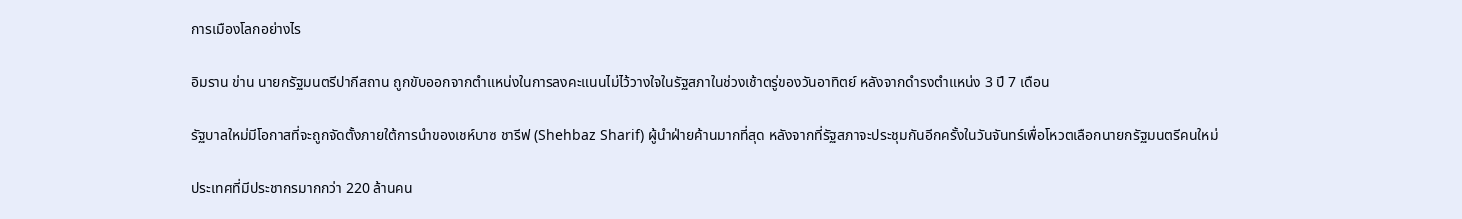การเมืองโลกอย่างไร

อิมราน ข่าน นายกรัฐมนตรีปากีสถาน ถูกขับออกจากตำแหน่งในการลงคะแนนไม่ไว้วางใจในรัฐสภาในช่วงเช้าตรู่ของวันอาทิตย์ หลังจากดำรงตำแหน่ง 3 ปี 7 เดือน

รัฐบาลใหม่มีโอกาสที่จะถูกจัดตั้งภายใต้การนำของเชห์บาซ ชารีฟ (Shehbaz Sharif) ผู้นำฝ่ายค้านมากที่สุด หลังจากที่รัฐสภาจะประชุมกันอีกครั้งในวันจันทร์เพื่อโหวตเลือกนายกรัฐมนตรีคนใหม่

ประเทศที่มีประชากรมากกว่า 220 ล้านคน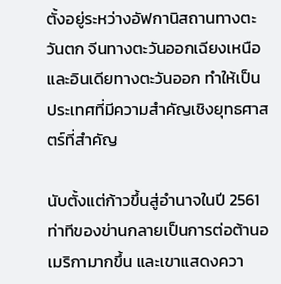ตั้งอยู่ระหว่างอัฟกานิสถานทางตะวันตก จีนทางตะวันออกเฉียงเหนือ และอินเดียทางตะวันออก ทำให้เป็นประเทศที่มีความสำคัญเชิงยุทธศาสตร์ที่สำคัญ

นับตั้งแต่ก้าวขึ้นสู่อำนาจในปี 2561 ท่าทีของข่านกลายเป็นการต่อต้านอเมริกามากขึ้น และเขาแสดงควา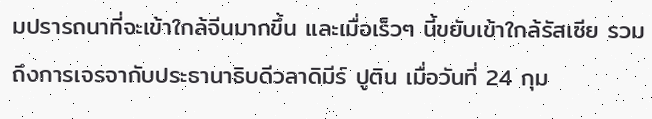มปรารถนาที่จะเข้าใกล้จีนมากขึ้น และเมื่อเร็วๆ นี้ขยับเข้าใกล้รัสเซีย รวมถึงการเจรจากับประธานาธิบดีวลาดิมีร์ ปูติน เมื่อวันที่ 24 กุม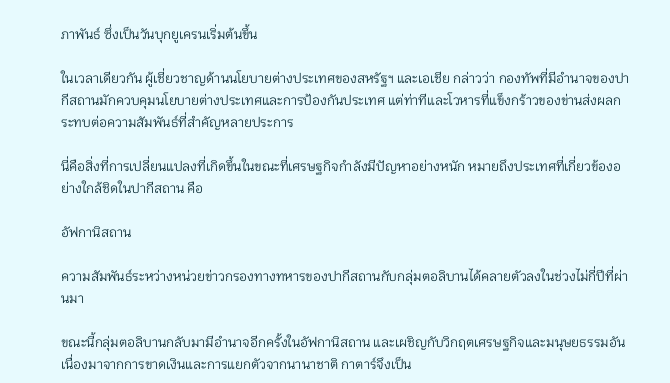ภาพันธ์ ซึ่งเป็นวันบุกยูเครนเริ่มต้นขึ้น

ในเวลาเดียวกัน ผู้เชี่ยวชาญด้านนโยบายต่างประเทศของสหรัฐฯ และเอเชีย กล่าวว่า กองทัพที่มีอำนาจของปากีสถานมักควบคุมนโยบายต่างประเทศและการป้องกันประเทศ แต่ท่าทีและโวหารที่แข็งกร้าวของข่านส่งผลกระทบต่อความสัมพันธ์ที่สำคัญหลายประการ

นี่คือสิ่งที่การเปลี่ยนแปลงที่เกิดขึ้นในขณะที่เศรษฐกิจกำลังมีปัญหาอย่างหนัก หมายถึงประเทศที่เกี่ยวข้องอย่างใกล้ชิดในปากีสถาน คือ

อัฟกานิสถาน

ความสัมพันธ์ระหว่างหน่วยข่าวกรองทางทหารของปากีสถานกับกลุ่มตอลิบานได้คลายตัวลงในช่วงไม่กี่ปีที่ผ่านมา

ขณะนี้กลุ่มตอลิบานกลับมามีอำนาจอีกครั้งในอัฟกานิสถาน และเผชิญกับวิกฤตเศรษฐกิจและมนุษยธรรมอันเนื่องมาจากการขาดเงินและการแยกตัวจากนานาชาติ กาตาร์จึงเป็น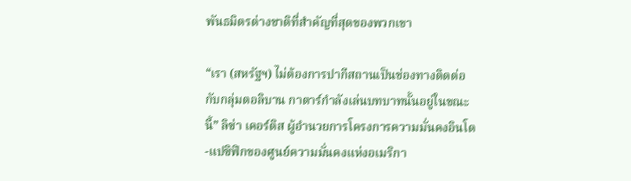พันธมิตรต่างชาติที่สำคัญที่สุดของพวกเขา

“เรา (สหรัฐฯ) ไม่ต้องการปากีสถานเป็นช่องทางติดต่อกับกลุ่มตอลิบาน กาตาร์กำลังเล่นบทบาทนั้นอยู่ในขณะนี้” ลิซ่า เคอร์ติส ผู้อำนวยการโครงการความมั่นคงอินโด-แปซิฟิกของศูนย์ความมั่นคงแห่งอเมริกา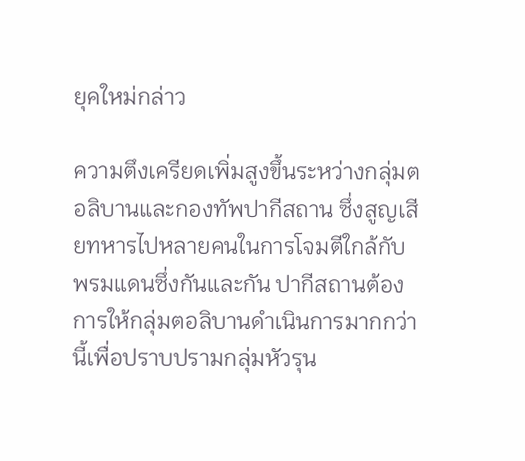ยุคใหม่กล่าว

ความตึงเครียดเพิ่มสูงขึ้นระหว่างกลุ่มตอลิบานและกองทัพปากีสถาน ซึ่งสูญเสียทหารไปหลายคนในการโจมตีใกล้กับพรมแดนซึ่งกันและกัน ปากีสถานต้องการให้กลุ่มตอลิบานดำเนินการมากกว่านี้เพื่อปราบปรามกลุ่มหัวรุน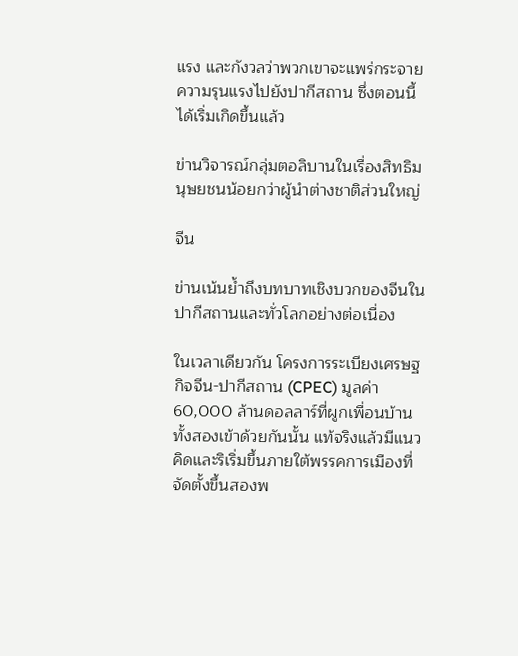แรง และกังวลว่าพวกเขาจะแพร่กระจายความรุนแรงไปยังปากีสถาน ซึ่งตอนนี้ได้เริ่มเกิดขึ้นแล้ว

ข่านวิจารณ์กลุ่มตอลิบานในเรื่องสิทธิมนุษยชนน้อยกว่าผู้นำต่างชาติส่วนใหญ่

จีน

ข่านเน้นย้ำถึงบทบาทเชิงบวกของจีนในปากีสถานและทั่วโลกอย่างต่อเนื่อง

ในเวลาเดียวกัน โครงการระเบียงเศรษฐกิจจีน-ปากีสถาน (CPEC) มูลค่า 60,000 ล้านดอลลาร์ที่ผูกเพื่อนบ้านทั้งสองเข้าด้วยกันนั้น แท้จริงแล้วมีแนวคิดและริเริ่มขึ้นภายใต้พรรคการเมืองที่จัดตั้งขึ้นสองพ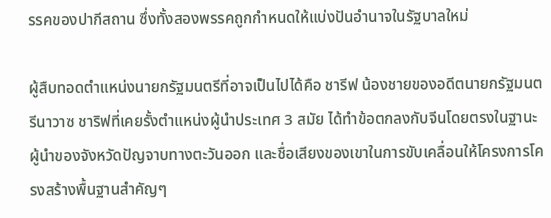รรคของปากีสถาน ซึ่งทั้งสองพรรคถูกกำหนดให้แบ่งปันอำนาจในรัฐบาลใหม่

ผู้สืบทอดตำแหน่งนายกรัฐมนตรีที่อาจเป็นไปได้คือ ชารีฟ น้องชายของอดีตนายกรัฐมนตรีนาวาซ ชาริฟที่เคยรั้งตำแหน่งผู้นำประเทศ 3 สมัย ได้ทำข้อตกลงกับจีนโดยตรงในฐานะผู้นำของจังหวัดปัญจาบทางตะวันออก และชื่อเสียงของเขาในการขับเคลื่อนให้โครงการโครงสร้างพื้นฐานสำคัญๆ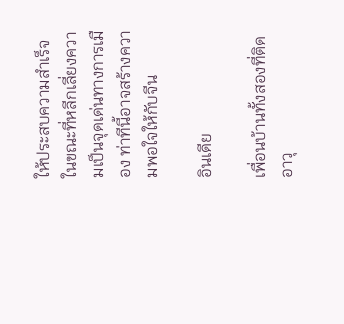ให้ประสบความสำเร็จ ในขณะที่หลีกเลี่ยงความเป็นจุดเด่นทางการเมือง ท่าทีนี้อาจสร้างความพอใจให้กับจีน

อินเดีย

เพื่อนบ้านทั้งสองที่ติดอาวุ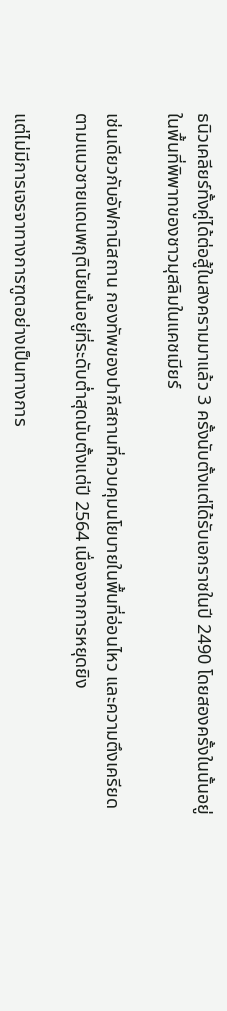ธนิวเคลียร์ทั้งคู่ได้ต่อสู้ในสงครามมาแล้ว 3 ครั้งนับตั้งแต่ได้รับเอกราชในปี 2490 โดยสองครั้งในนั้นอยู่ในพื้นที่พิพาทของชาวมุสลิมในแคชเมียร์

เช่นเดียวกับอัฟกานิสถาน กองทัพของปากีสถานที่ควบคุมนโยบายในพื้นที่อ่อนไหว และความตึงเครียดตามแนวชายแดนพฤตินัยนั้นอยู่ที่ระดับต่ำสุดนับตั้งแต่ปี 2564 เนื่องจากการหยุดยิง

แต่ไม่มีการเจรจาทางการฑูตอย่างเป็นทางการ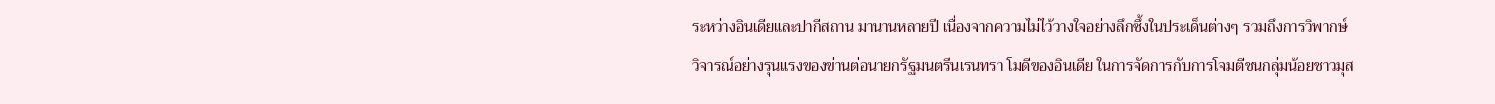ระหว่างอินเดียและปากีสถาน มานานหลายปี เนื่องจากความไม่ไว้วางใจอย่างลึกซึ้งในประเด็นต่างๆ รวมถึงการวิพากษ์วิจารณ์อย่างรุนแรงของข่านต่อนายกรัฐมนตรีนเรนทรา โมดีของอินเดีย ในการจัดการกับการโจมตีชนกลุ่มน้อยชาวมุส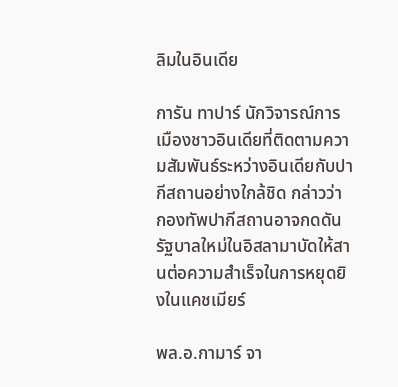ลิมในอินเดีย

การัน ทาปาร์ นักวิจารณ์การเมืองชาวอินเดียที่ติดตามความสัมพันธ์ระหว่างอินเดียกับปากีสถานอย่างใกล้ชิด กล่าวว่า กองทัพปากีสถานอาจกดดันรัฐบาลใหม่ในอิสลามาบัดให้สานต่อความสำเร็จในการหยุดยิงในแคชเมียร์

พล.อ.กามาร์ จา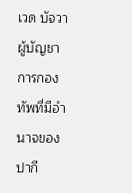เวด บัจวา ผู้บัญชาการกองทัพที่มีอำนาจของปากี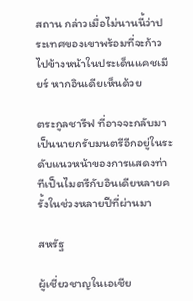สถาน กล่าวเมื่อไม่นานนี้ว่าประเทศของเขาพร้อมที่จะก้าวไปข้างหน้าในประเด็นแคชเมียร์ หากอินเดียเห็นด้วย

ตระกูลชารีฟ ที่อาจจะกลับมาเป็นนายกรับมนตรีอีกอยู่ในระดับแนวหน้าของการแสดงท่าทีเป็นไมตรีกับอินเดียหลายครั้งในช่วงหลายปีที่ผ่านมา

สหรัฐ

ผู้เชี่ยวชาญในเอเชีย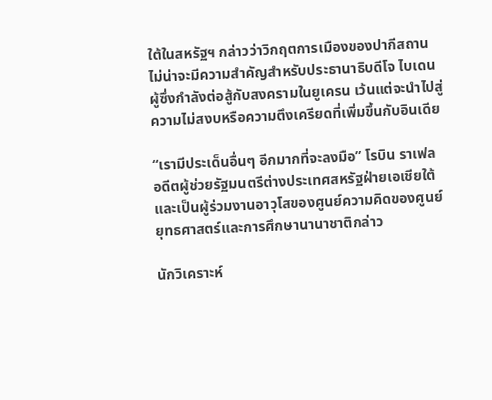ใต้ในสหรัฐฯ กล่าวว่าวิกฤตการเมืองของปากีสถานไม่น่าจะมีความสำคัญสำหรับประธานาธิบดีโจ ไบเดน ผู้ซึ่งกำลังต่อสู้กับสงครามในยูเครน เว้นแต่จะนำไปสู่ความไม่สงบหรือความตึงเครียดที่เพิ่มขึ้นกับอินเดีย

“เรามีประเด็นอื่นๆ อีกมากที่จะลงมือ” โรบิน ราเฟล อดีตผู้ช่วยรัฐมนตรีต่างประเทศสหรัฐฝ่ายเอเชียใต้ และเป็นผู้ร่วมงานอาวุโสของศูนย์ความคิดของศูนย์ยุทธศาสตร์และการศึกษานานาชาติกล่าว

นักวิเคราะห์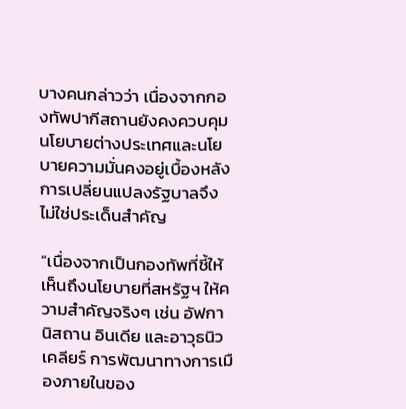บางคนกล่าวว่า เนื่องจากกองทัพปากีสถานยังคงควบคุมนโยบายต่างประเทศและนโยบายความมั่นคงอยู่เบื้องหลัง การเปลี่ยนแปลงรัฐบาลจึงไม่ใช่ประเด็นสำคัญ

“เนื่องจากเป็นกองทัพที่ชี้ให้เห็นถึงนโยบายที่สหรัฐฯ ให้ความสำคัญจริงๆ เช่น อัฟกานิสถาน อินเดีย และอาวุธนิวเคลียร์ การพัฒนาทางการเมืองภายในของ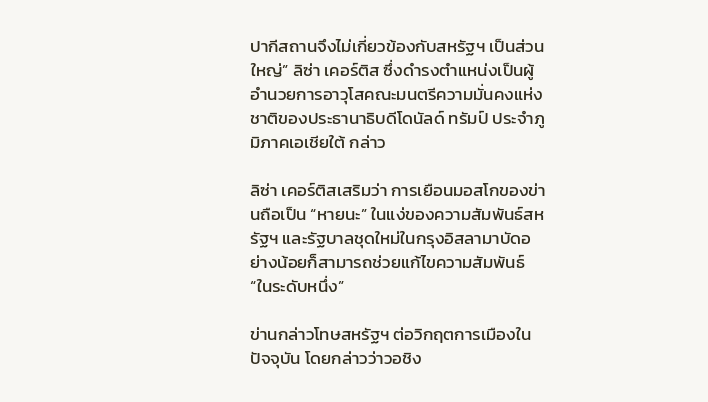ปากีสถานจึงไม่เกี่ยวข้องกับสหรัฐฯ เป็นส่วนใหญ่” ลิซ่า เคอร์ติส ซึ่งดำรงตำแหน่งเป็นผู้อำนวยการอาวุโสคณะมนตรีความมั่นคงแห่งชาติของประธานาธิบดีโดนัลด์ ทรัมป์ ประจำภูมิภาคเอเชียใต้ กล่าว

ลิซ่า เคอร์ติสเสริมว่า การเยือนมอสโกของข่านถือเป็น “หายนะ” ในแง่ของความสัมพันธ์สหรัฐฯ และรัฐบาลชุดใหม่ในกรุงอิสลามาบัดอย่างน้อยก็สามารถช่วยแก้ไขความสัมพันธ์ “ในระดับหนึ่ง”

ข่านกล่าวโทษสหรัฐฯ ต่อวิกฤตการเมืองในปัจจุบัน โดยกล่าวว่าวอชิง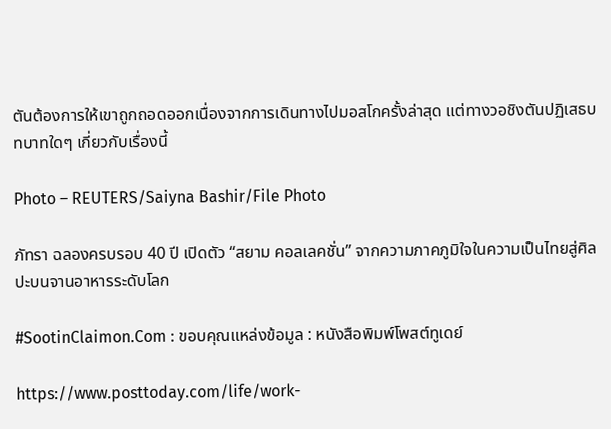ตันต้องการให้เขาถูกถอดออกเนื่องจากการเดินทางไปมอสโกครั้งล่าสุด แต่ทางวอชิงตันปฏิเสธบทบาทใดๆ เกี่ยวกับเรื่องนี้

Photo – REUTERS/Saiyna Bashir/File Photo

ภัทรา ฉลองครบรอบ 40 ปี เปิดตัว “สยาม คอลเลคชั่น” จากความภาคภูมิใจในความเป็นไทยสู่ศิลปะบนจานอาหารระดับโลก

#SootinClaimon.Com : ขอบคุณแหล่งข้อมูล : หนังสือพิมพ์โพสต์ทูเดย์

https://www.posttoday.com/life/work-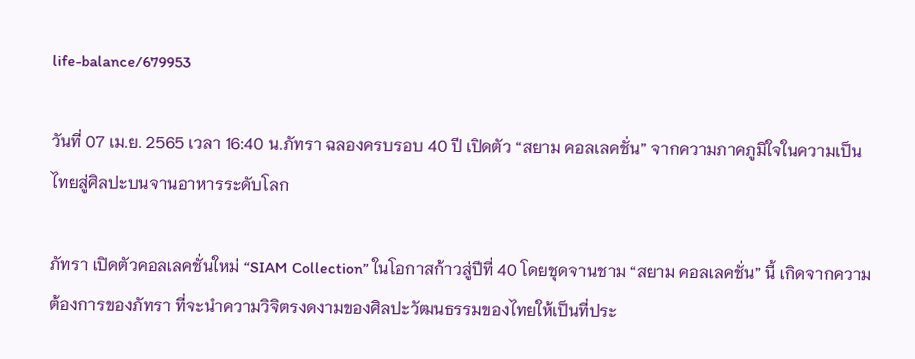life-balance/679953

วันที่ 07 เม.ย. 2565 เวลา 16:40 น.ภัทรา ฉลองครบรอบ 40 ปี เปิดตัว “สยาม คอลเลคชั่น” จากความภาคภูมิใจในความเป็นไทยสู่ศิลปะบนจานอาหารระดับโลก

ภัทรา เปิดตัวคอลเลคชั่นใหม่ “SIAM Collection” ในโอกาสก้าวสู่ปีที่ 40 โดยชุดจานชาม “สยาม คอลเลคชั่น” นี้ เกิดจากความต้องการของภัทรา ที่จะนำความวิจิตรงดงามของศิลปะวัฒนธรรมของไทยให้เป็นที่ประ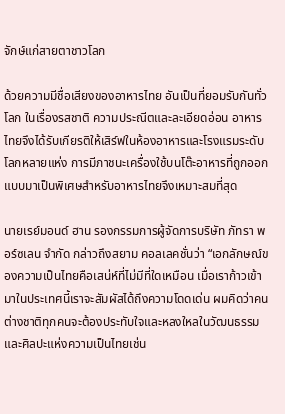จักษ์แก่สายตาชาวโลก

ด้วยความมีชื่อเสียงของอาหารไทย อันเป็นที่ยอมรับกันทั่วโลก ในเรื่องรสชาติ ความประณีตและละเอียดอ่อน อาหารไทยจึงได้รับเกียรติให้เสิร์ฟในห้องอาหารและโรงแรมระดับโลกหลายแห่ง การมีภาชนะเครื่องใช้บนโต๊ะอาหารที่ถูกออกแบบมาเป็นพิเศษสำหรับอาหารไทยจึงเหมาะสมที่สุด

นายเรย์มอนด์ ฮาน รองกรรมการผู้จัดการบริษัท ภัทรา พอร์ซเลน จำกัด กล่าวถึงสยาม คอลเลคชั่นว่า “เอกลักษณ์ของความเป็นไทยคือเสน่ห์ที่ไม่มีที่ใดเหมือน เมื่อเราก้าวเข้ามาในประเทศนี้เราจะสัมผัสได้ถึงความโดดเด่น ผมคิดว่าคนต่างชาติทุกคนจะต้องประทับใจและหลงใหลในวัฒนธรรมและศิลปะแห่งความเป็นไทยเช่น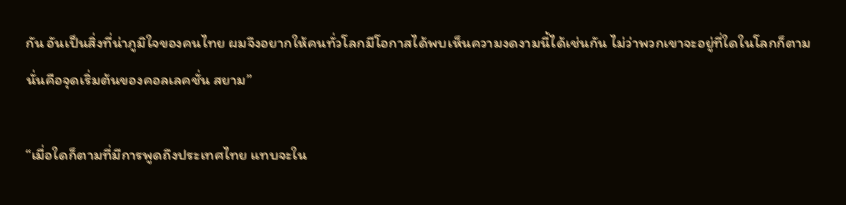กัน อันเป็นสิ่งที่น่าภูมิใจของคนไทย ผมจึงอยากให้คนทั่วโลกมีโอกาสได้พบเห็นความงดงามนี้ได้เช่นกัน ไม่ว่าพวกเขาจะอยู่ที่ใดในโลกก็ตาม นั่นคือจุดเริ่มต้นของคอลเลคชั่น สยาม”

“เมื่อใดก็ตามที่มีการพูดถึงประเทศไทย แทบจะใน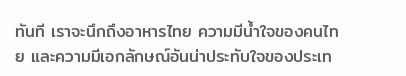ทันที เราจะนึกถึงอาหารไทย ความมีน้ำใจของคนไทย และความมีเอกลักษณ์อันน่าประทับใจของประเท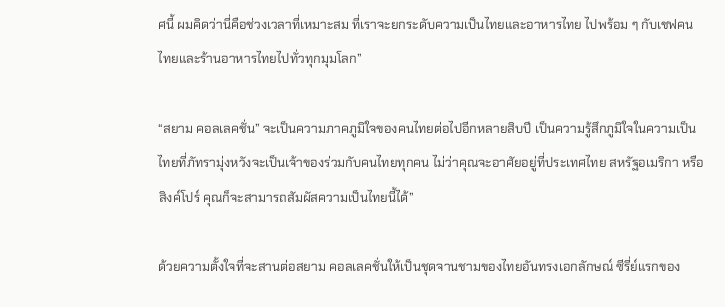ศนี้ ผมคิดว่านี่คือช่วงเวลาที่เหมาะสม ที่เราจะยกระดับความเป็นไทยและอาหารไทย ไปพร้อม ๆ กับเชฟคนไทยและร้านอาหารไทยไปทั่วทุกมุมโลก”

“สยาม คอลเลคชั่น” จะเป็นความภาคภูมิใจของคนไทยต่อไปอีกหลายสิบปี เป็นความรู้สึกภูมิใจในความเป็นไทยที่ภัทรามุ่งหวังจะเป็นเจ้าของร่วมกับคนไทยทุกคน ไม่ว่าคุณจะอาศัยอยู่ที่ประเทศไทย สหรัฐอเมริกา หรือสิงค์โปร์ คุณก็จะสามารถสัมผัสความเป็นไทยนี้ได้”

ด้วยความตั้งใจที่จะสานต่อสยาม คอลเลคชั่นให้เป็นชุดจานชามของไทยอันทรงเอกลักษณ์ ซีรี่ย์แรกของ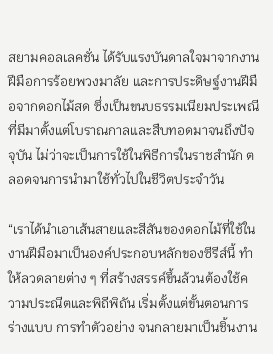สยามคอลเลคชั่น ได้รับแรงบันดาลใจมาจากงานฝีมือการร้อยพวงมาลัย และการประดิษฐ์งานฝีมือจากดอกไม้สด ซึ่งเป็นขนบธรรมเนียมประเพณีที่มีมาตั้งแต่โบราณกาลและสืบทอดมาจนถึงปัจจุบัน ไม่ว่าจะเป็นการใช้ในพิธีการในราชสำนัก ตลอดจนการนำมาใช้ทั่วไปในชีวิตประจำวัน

“เราได้นำเอาเส้นสายและสีสันของดอกไม้ที่ใช้ในงานฝีมือมาเป็นองค์ประกอบหลักของซีรีส์นี้ ทำให้ลวดลายต่าง ๆ ที่สร้างสรรค์ขึ้นล้วนต้องใช้ความประณีตและพิถีพิถัน เริ่มตั้งแต่ขั้นตอนการร่างแบบ การทำตัวอย่าง จนกลายมาเป็นชิ้นงาน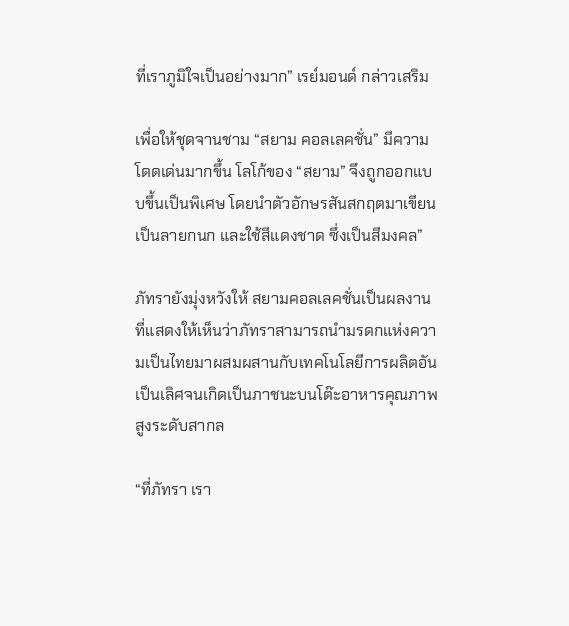ที่เราภูมิใจเป็นอย่างมาก” เรย์มอนด์ กล่าวเสริม

เพื่อให้ชุดจานชาม “สยาม คอลเลคชั่น” มีความโดดเด่นมากขึ้น โลโก้ของ “สยาม” จึงถูกออกแบบขึ้นเป็นพิเศษ โดยนำตัวอักษรสันสกฤตมาเขียนเป็นลายกนก และใช้สีแดงชาด ซึ่งเป็นสีมงคล”

ภัทรายังมุ่งหวังให้ สยามคอลเลคชั่นเป็นผลงานที่แสดงให้เห็นว่าภัทราสามารถนำมรดกแห่งความเป็นไทยมาผสมผสานกับเทคโนโลยีการผลิตอันเป็นเลิศจนเกิดเป็นภาชนะบนโต๊ะอาหารคุณภาพสูงระดับสากล

“ที่ภัทรา เรา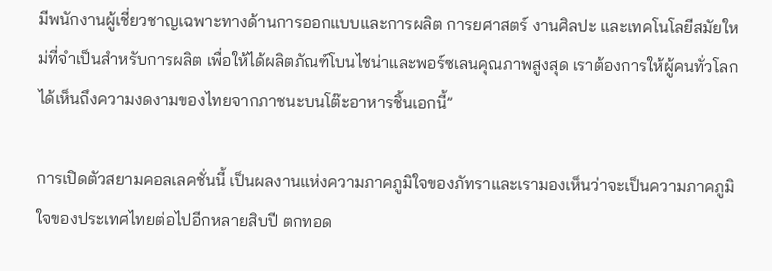มีพนักงานผู้เชี่ยวชาญเฉพาะทางด้านการออกแบบและการผลิต การยศาสตร์ งานศิลปะ และเทคโนโลยีสมัยใหม่ที่จำเป็นสำหรับการผลิต เพื่อให้ได้ผลิตภัณฑ์โบนไชน่าและพอร์ซเลนคุณภาพสูงสุด เราต้องการให้ผู้คนทั่วโลกได้เห็นถึงความงดงามของไทยจากภาชนะบนโต๊ะอาหารชิ้นเอกนี้”

การเปิดตัวสยามคอลเลคชั่นนี้ เป็นผลงานแห่งความภาคภูมิใจของภัทราและเรามองเห็นว่าจะเป็นความภาคภูมิใจของประเทศไทยต่อไปอีกหลายสิบปี ตกทอด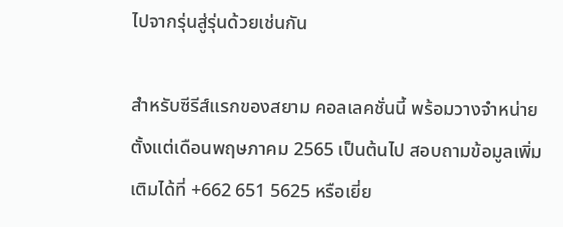ไปจากรุ่นสู่รุ่นด้วยเช่นกัน

สำหรับซีรีส์แรกของสยาม คอลเลคชั่นนี้ พร้อมวางจำหน่ายตั้งแต่เดือนพฤษภาคม 2565 เป็นต้นไป สอบถามข้อมูลเพิ่มเติมได้ที่ +662 651 5625 หรือเยี่ย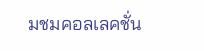มชมคอลเลคชั่น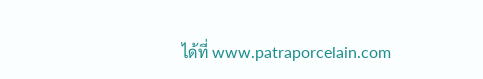ได้ที่ www.patraporcelain.com